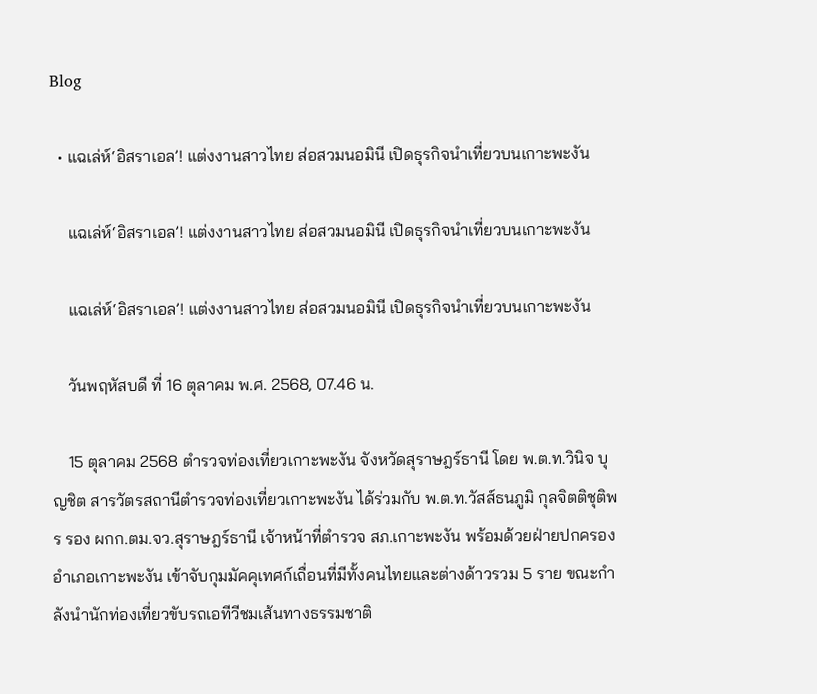Blog

  • แฉเล่ห์‘อิสราเอล’! แต่งงานสาวไทย ส่อสวมนอมินี เปิดธุรกิจนำเที่ยวบนเกาะพะงัน

    แฉเล่ห์‘อิสราเอล’! แต่งงานสาวไทย ส่อสวมนอมินี เปิดธุรกิจนำเที่ยวบนเกาะพะงัน

    แฉเล่ห์‘อิสราเอล’! แต่งงานสาวไทย ส่อสวมนอมินี เปิดธุรกิจนำเที่ยวบนเกาะพะงัน

    วันพฤหัสบดี ที่ 16 ตุลาคม พ.ศ. 2568, 07.46 น.

    15 ตุลาคม 2568 ตำรวจท่องเที่ยวเกาะพะงัน จังหวัดสุราษฎร์ธานี โดย พ.ต.ท.วินิจ บุญชิต สารวัตรสถานีตำรวจท่องเที่ยวเกาะพะงัน ได้ร่วมกับ พ.ต.ท.วัสส์ธนภูมิ กุลจิตติชุติพร รอง ผกก.ตม.จว.สุราษฎร์ธานี เจ้าหน้าที่ตำรวจ สภ.เกาะพะงัน พร้อมด้วยฝ่ายปกครองอำเภอเกาะพะงัน เข้าจับกุมมัคคุเทศก์เถื่อนที่มีทั้งคนไทยและต่างด้าวรวม 5 ราย ขณะกำลังนำนักท่องเที่ยวขับรถเอทีวีชมเส้นทางธรรมชาติ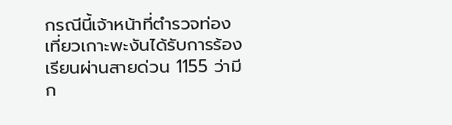กรณีนี้เจ้าหน้าที่ตำรวจท่องเที่ยวเกาะพะงันได้รับการร้องเรียนผ่านสายด่วน 1155 ว่ามีก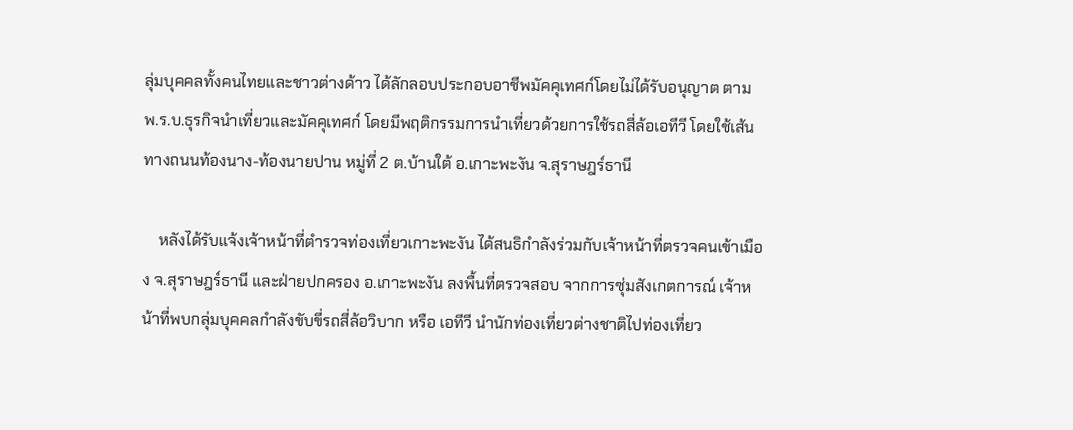ลุ่มบุคคลทั้งคนไทยและชาวต่างด้าว ได้ลักลอบประกอบอาชีพมัคคุเทศก์โดยไม่ได้รับอนุญาต ตาม พ.ร.บ.ธุรกิจนำเที่ยวและมัคคุเทศก์ โดยมีพฤติกรรมการนำเที่ยวด้วยการใช้รถสี่ล้อเอทีวี โดยใช้เส้นทางถนนท้องนาง-ท้องนายปาน หมู่ที่ 2 ต.บ้านใต้ อ.เกาะพะงัน จ.สุราษฎร์ธานี

    หลังได้รับแจ้งเจ้าหน้าที่ตำรวจท่องเที่ยวเกาะพะงัน ได้สนธิกำลังร่วมกับเจ้าหน้าที่ตรวจคนเข้าเมือง จ.สุราษฎร์ธานี และฝ่ายปกครอง อ.เกาะพะงัน ลงพื้นที่ตรวจสอบ จากการซุ่มสังเกตการณ์ เจ้าหน้าที่พบกลุ่มบุคคลกำลังขับขี่รถสี่ล้อวิบาก หรือ เอทีวี นำนักท่องเที่ยวต่างชาติไปท่องเที่ยว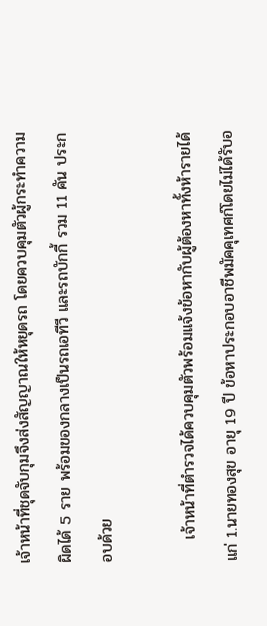เจ้าหน้าที่ชุดจับกุมจึงส่งสัญญาณให้หยุดรถ โดยควบคุมตัวผู้กระทำความผิดได้ 5 ราย พร้อมของกลางเป็นรถเอทีวี และรถบักกี้ รวม 11 คัน ประกอบด้วย

    เจ้าหน้าที่ตำรวจได้ควบคุมตัวพร้อมแจ้งข้อหากับผู้ต้องหาทั้งห้ารายได้แก่ 1.นายทองสุข อายุ 19 ปี ข้อหาประกอบอาชีพมัคคุเทศก์โดยไม่ได้รับอ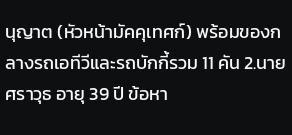นุญาต (หัวหน้ามัคคุเทศก์) พร้อมของกลางรถเอทีวีและรถบักกี้รวม 11 คัน 2.นายศราวุธ อายุ 39 ปี ข้อหา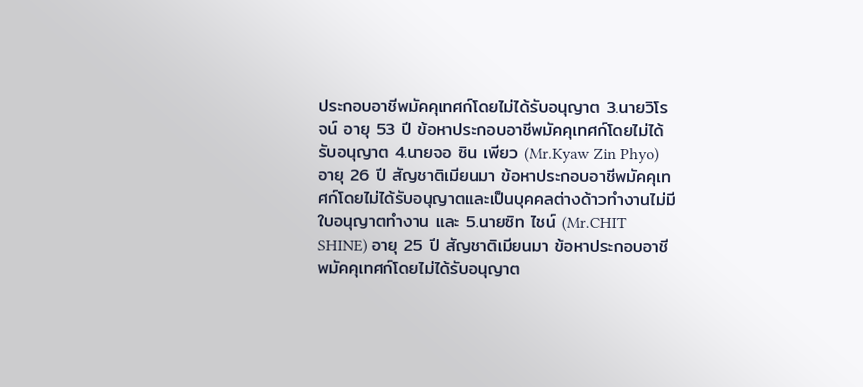ประกอบอาชีพมัคคุเทศก์โดยไม่ได้รับอนุญาต 3.นายวิโรจน์ อายุ 53 ปี ข้อหาประกอบอาชีพมัคคุเทศก์โดยไม่ได้รับอนุญาต 4.นายจอ ซิน เพียว (Mr.Kyaw Zin Phyo) อายุ 26 ปี สัญชาติเมียนมา ข้อหาประกอบอาชีพมัคคุเทศก์โดยไม่ได้รับอนุญาตและเป็นบุคคลต่างด้าวทำงานไม่มีใบอนุญาตทำงาน และ 5.นายซิท ไชน์ (Mr.CHIT SHINE) อายุ 25 ปี สัญชาติเมียนมา ข้อหาประกอบอาชีพมัคคุเทศก์โดยไม่ได้รับอนุญาต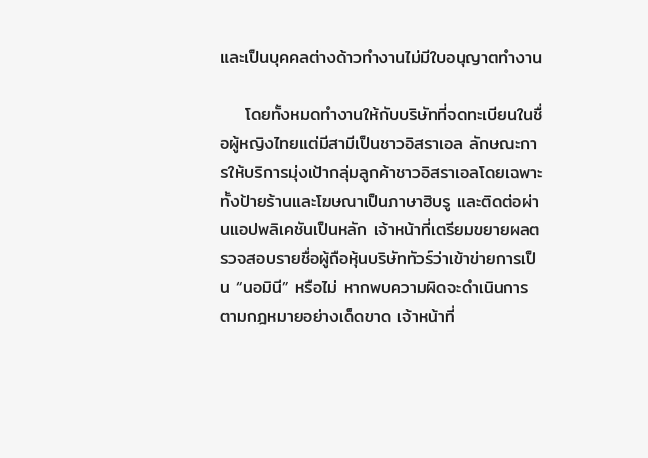และเป็นบุคคลต่างด้าวทำงานไม่มีใบอนุญาตทำงาน

    โดยทั้งหมดทำงานให้กับบริษัทที่จดทะเบียนในชื่อผู้หญิงไทยแต่มีสามีเป็นชาวอิสราเอล ลักษณะการให้บริการมุ่งเป้ากลุ่มลูกค้าชาวอิสราเอลโดยเฉพาะ ทั้งป้ายร้านและโฆษณาเป็นภาษาฮิบรู และติดต่อผ่านแอปพลิเคชันเป็นหลัก เจ้าหน้าที่เตรียมขยายผลตรวจสอบรายชื่อผู้ถือหุ้นบริษัททัวร์ว่าเข้าข่ายการเป็น “นอมินี” หรือไม่ หากพบความผิดจะดำเนินการตามกฎหมายอย่างเด็ดขาด เจ้าหน้าที่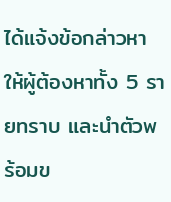ได้แจ้งข้อกล่าวหาให้ผู้ต้องหาทั้ง 5 รายทราบ และนำตัวพร้อมข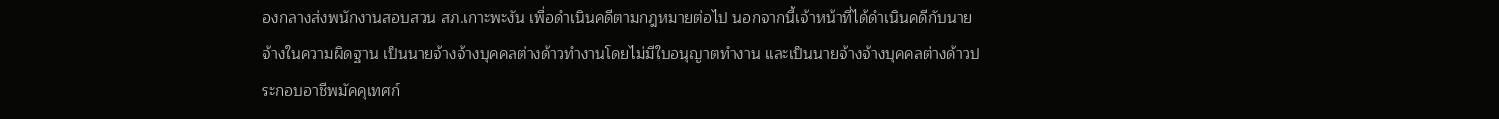องกลางส่งพนักงานสอบสวน สภ.เกาะพะงัน เพื่อดำเนินคดีตามกฎหมายต่อไป นอกจากนี้เจ้าหน้าที่ได้ดำเนินคดีกับนายจ้างในความผิดฐาน เป็นนายจ้างจ้างบุคคลต่างด้าวทำงานโดยไม่มีใบอนุญาตทำงาน และเป็นนายจ้างจ้างบุคคลต่างด้าวประกอบอาชีพมัคคุเทศก์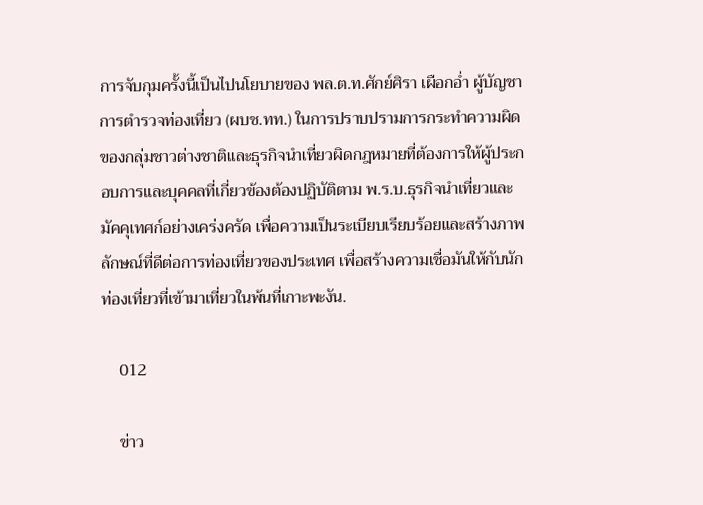การจับกุมครั้งนี้เป็นไปนโยบายของ พล.ต.ท.ศักย์ศิรา เผือกอ่ำ ผู้บัญชาการตำรวจท่องเที่ยว (ผบช.ทท.) ในการปราบปรามการกระทำความผิดของกลุ่มชาวต่างชาติและธุรกิจนำเที่ยวผิดกฎหมายที่ต้องการให้ผู้ประกอบการและบุคคลที่เกี่ยวข้องต้องปฏิบัติตาม พ.ร.บ.ธุรกิจนำเที่ยวและมัคคุเทศก์อย่างเคร่งครัด เพื่อความเป็นระเบียบเรียบร้อยและสร้างภาพลักษณ์ที่ดีต่อการท่องเที่ยวของประเทศ เพื่อสร้างความเชื่อมันให้กับนักท่องเที่ยวที่เข้ามาเที่ยวในพ้นที่เกาะพะงัน.

    012

    ข่าว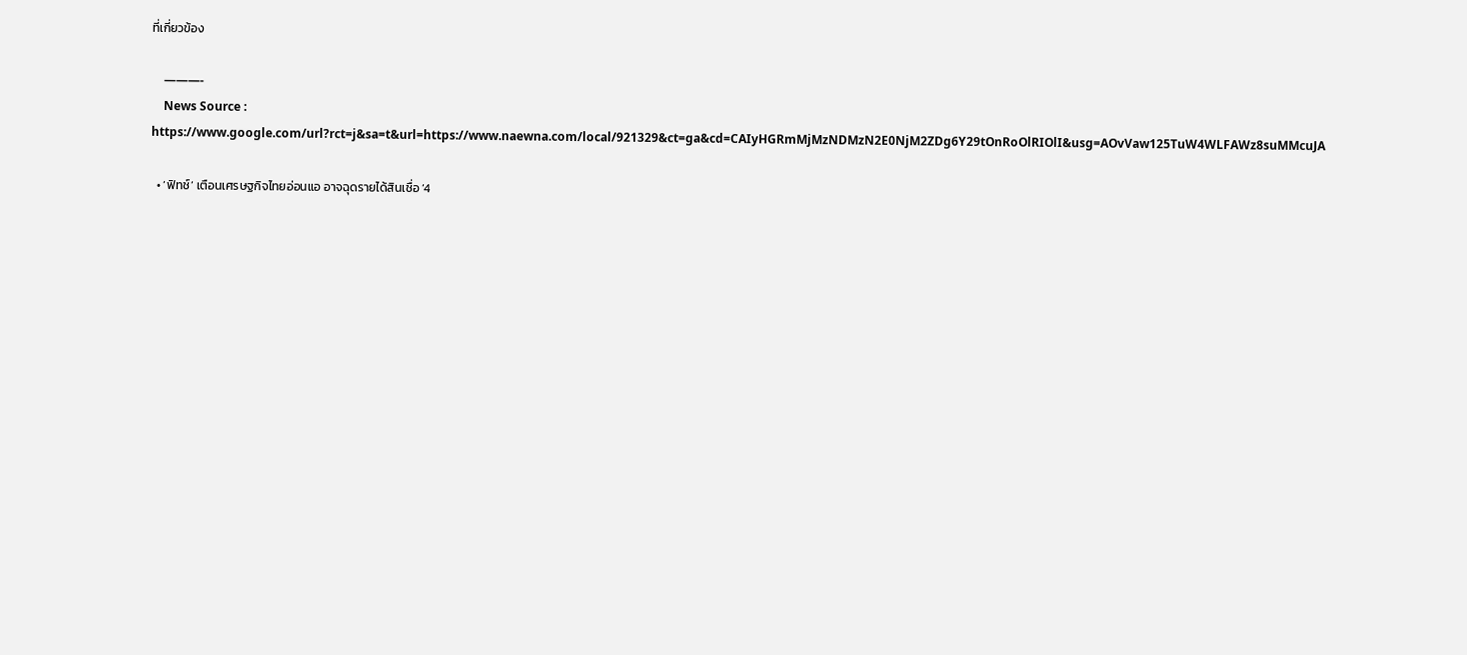ที่เกี่ยวข้อง

    ———-
    News Source : https://www.google.com/url?rct=j&sa=t&url=https://www.naewna.com/local/921329&ct=ga&cd=CAIyHGRmMjMzNDMzN2E0NjM2ZDg6Y29tOnRoOlRIOlI&usg=AOvVaw125TuW4WLFAWz8suMMcuJA

  • ‘ฟิทช์’ เตือนเศรษฐกิจไทยอ่อนแอ อาจฉุดรายได้สินเชื่อ ‘4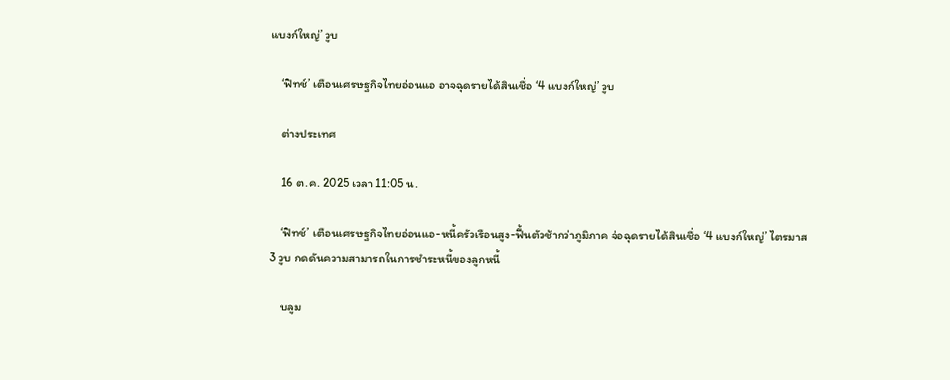แบงก์ใหญ่’ วูบ

    ‘ฟิทช์’ เตือนเศรษฐกิจไทยอ่อนแอ อาจฉุดรายได้สินเชื่อ ‘4 แบงก์ใหญ่’ วูบ

    ต่างประเทศ

    16 ต.ค. 2025 เวลา 11:05 น.

    ‘ฟิทช์’ เตือนเศรษฐกิจไทยอ่อนแอ-หนี้ครัวเรือนสูง-ฟื้นตัวช้ากว่าภูมิภาค จ่อฉุดรายได้สินเชื่อ ‘4 แบงก์ใหญ่’ ไตรมาส 3 วูบ กดดันความสามารถในการชำระหนี้ของลูกหนี้

    บลูม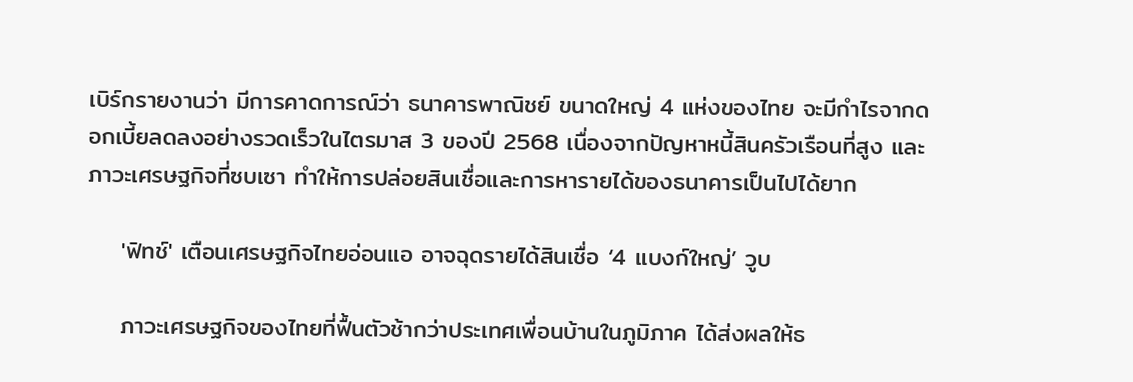เบิร์กรายงานว่า มีการคาดการณ์ว่า ธนาคารพาณิชย์ ขนาดใหญ่ 4 แห่งของไทย จะมีกำไรจากดอกเบี้ยลดลงอย่างรวดเร็วในไตรมาส 3 ของปี 2568 เนื่องจากปัญหาหนี้สินครัวเรือนที่สูง และภาวะเศรษฐกิจที่ซบเซา ทำให้การปล่อยสินเชื่อและการหารายได้ของธนาคารเป็นไปได้ยาก

    'ฟิทช์' เตือนเศรษฐกิจไทยอ่อนแอ อาจฉุดรายได้สินเชื่อ ‘4 แบงก์ใหญ่’ วูบ

    ภาวะเศรษฐกิจของไทยที่ฟื้นตัวช้ากว่าประเทศเพื่อนบ้านในภูมิภาค ได้ส่งผลให้ธ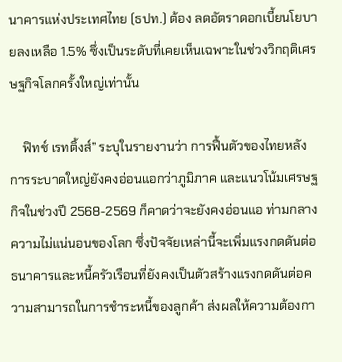นาคารแห่งประเทศไทย (ธปท.) ต้อง ลดอัตราดอกเบี้ยนโยบายลงเหลือ 1.5% ซึ่งเป็นระดับที่เคยเห็นเฉพาะในช่วงวิกฤติเศรษฐกิจโลกครั้งใหญ่เท่านั้น

    ฟิทช์ เรทติ้งส์” ระบุในรายงานว่า การฟื้นตัวของไทยหลังการระบาดใหญ่ยังคงอ่อนแอกว่าภูมิภาค และแนวโน้มเศรษฐกิจในช่วงปี 2568-2569 ก็คาดว่าจะยังคงอ่อนแอ ท่ามกลางความไม่แน่นอนของโลก ซึ่งปัจจัยเหล่านี้จะเพิ่มแรงกดดันต่อธนาคารและหนี้ครัวเรือนที่ยังคงเป็นตัวสร้างแรงกดดันต่อความสามารถในการชำระหนี้ของลูกค้า ส่งผลให้ความต้องกา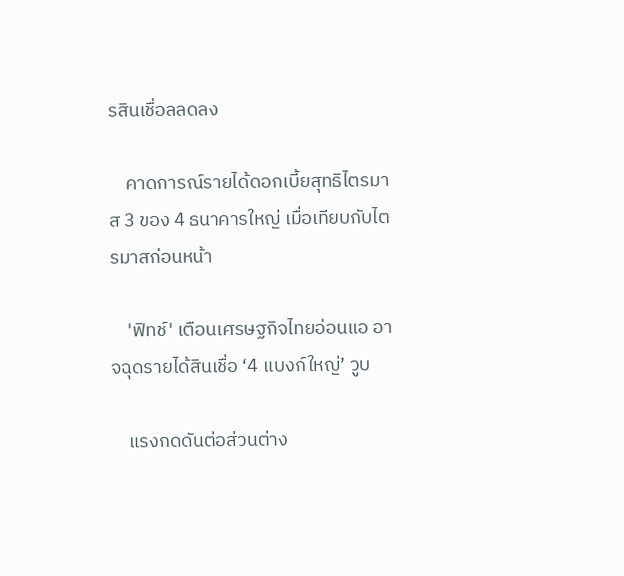รสินเชื่อลลดลง

    คาดการณ์รายได้ดอกเบี้ยสุทธิไตรมาส 3 ของ 4 ธนาคารใหญ่ เมื่อเทียบกับไตรมาสก่อนหน้า

    'ฟิทช์' เตือนเศรษฐกิจไทยอ่อนแอ อาจฉุดรายได้สินเชื่อ ‘4 แบงก์ใหญ่’ วูบ

    แรงกดดันต่อส่วนต่าง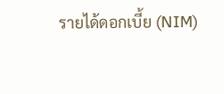รายได้ดอกเบี้ย (NIM)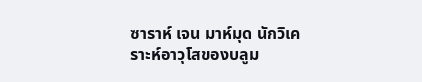ซาราห์ เจน มาห์มุด นักวิเคราะห์อาวุโสของบลูม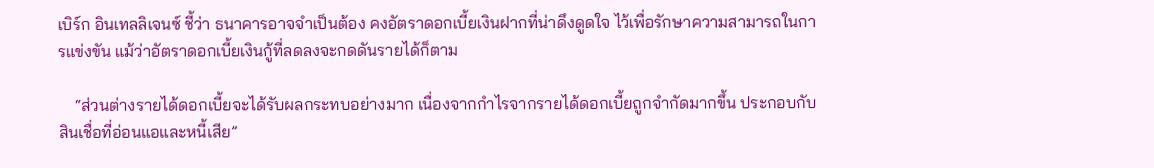เบิร์ก อินเทลลิเจนซ์ ชี้ว่า ธนาคารอาจจำเป็นต้อง คงอัตราดอกเบี้ยเงินฝากที่น่าดึงดูดใจ ไว้เพื่อรักษาความสามารถในการแข่งขัน แม้ว่าอัตราดอกเบี้ยเงินกู้ที่ลดลงจะกดดันรายได้ก็ตาม

    “ส่วนต่างรายได้ดอกเบี้ยจะได้รับผลกระทบอย่างมาก เนื่องจากกำไรจากรายได้ดอกเบี้ยถูกจำกัดมากขึ้น ประกอบกับสินเชื่อที่อ่อนแอและหนี้เสีย”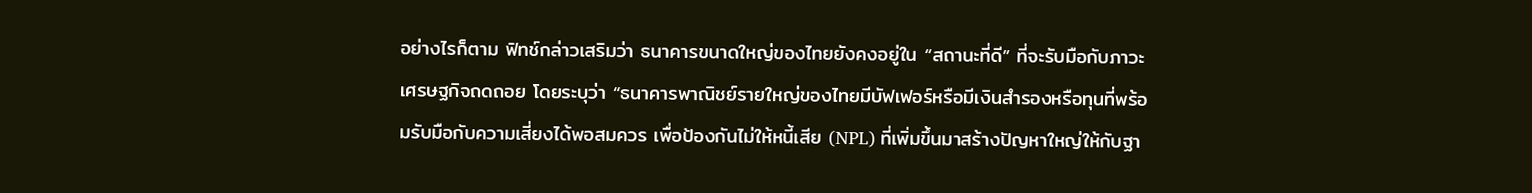อย่างไรก็ตาม ฟิทช์กล่าวเสริมว่า ธนาคารขนาดใหญ่ของไทยยังคงอยู่ใน “สถานะที่ดี” ที่จะรับมือกับภาวะเศรษฐกิจถดถอย โดยระบุว่า “ธนาคารพาณิชย์รายใหญ่ของไทยมีบัฟเฟอร์หรือมีเงินสำรองหรือทุนที่พร้อมรับมือกับความเสี่ยงได้พอสมควร เพื่อป้องกันไม่ให้หนี้เสีย (NPL) ที่เพิ่มขึ้นมาสร้างปัญหาใหญ่ให้กับฐา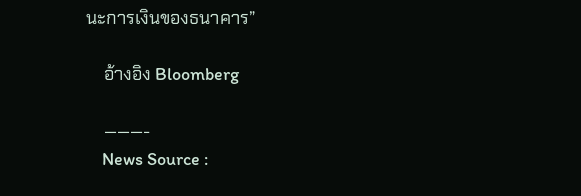นะการเงินของธนาคาร”

    อ้างอิง Bloomberg

    ———-
    News Source :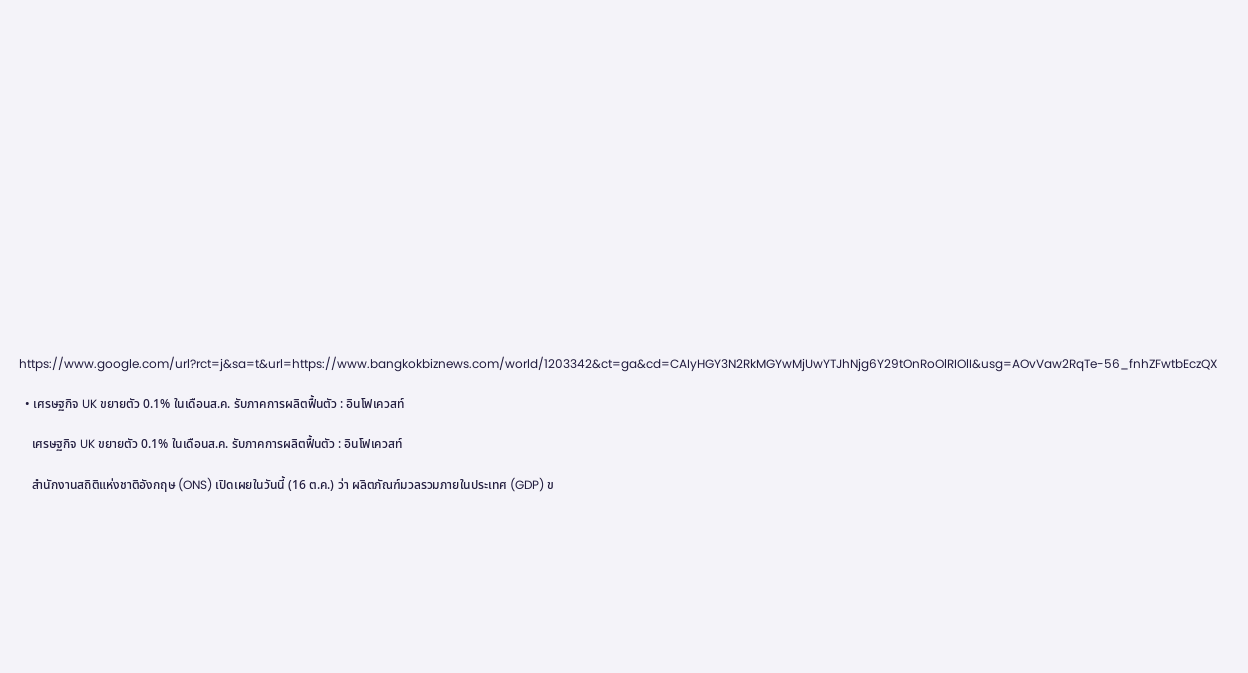https://www.google.com/url?rct=j&sa=t&url=https://www.bangkokbiznews.com/world/1203342&ct=ga&cd=CAIyHGY3N2RkMGYwMjUwYTJhNjg6Y29tOnRoOlRIOlI&usg=AOvVaw2RqTe-56_fnhZFwtbEczQX

  • เศรษฐกิจ UK ขยายตัว 0.1% ในเดือนส.ค. รับภาคการผลิตฟื้นตัว : อินโฟเควสท์

    เศรษฐกิจ UK ขยายตัว 0.1% ในเดือนส.ค. รับภาคการผลิตฟื้นตัว : อินโฟเควสท์

    สำนักงานสถิติแห่งชาติอังกฤษ (ONS) เปิดเผยในวันนี้ (16 ต.ค.) ว่า ผลิตภัณฑ์มวลรวมภายในประเทศ (GDP) ข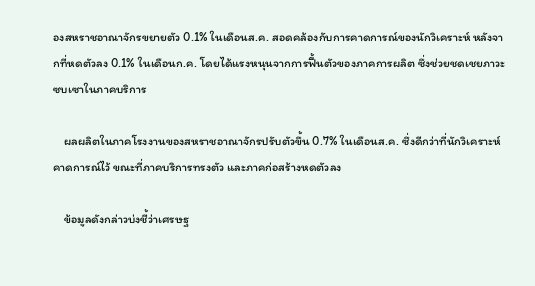องสหราชอาณาจักรขยายตัว 0.1% ในเดือนส.ค. สอดคล้องกับการคาดการณ์ของนักวิเคราะห์ หลังจากที่หดตัวลง 0.1% ในเดือนก.ค. โดยได้แรงหนุนจากการฟื้นตัวของภาคการผลิต ซึ่งช่วยชดเชยภาวะซบเซาในภาคบริการ

    ผลผลิตในภาคโรงงานของสหราชอาณาจักรปรับตัวขึ้น 0.7% ในเดือนส.ค. ซึ่งดีกว่าที่นักวิเคราะห์คาดการณ์ไว้ ขณะที่ภาคบริการทรงตัว และภาคก่อสร้างหดตัวลง

    ข้อมูลดังกล่าวบ่งชี้ว่าเศรษฐ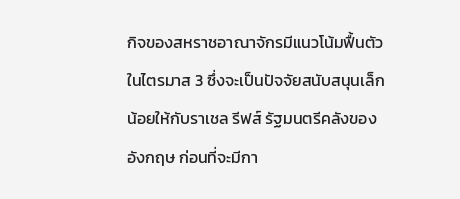กิจของสหราชอาณาจักรมีแนวโน้มฟื้นตัวในไตรมาส 3 ซึ่งจะเป็นปัจจัยสนับสนุนเล็กน้อยให้กับราเชล รีฟส์ รัฐมนตรีคลังของอังกฤษ ก่อนที่จะมีกา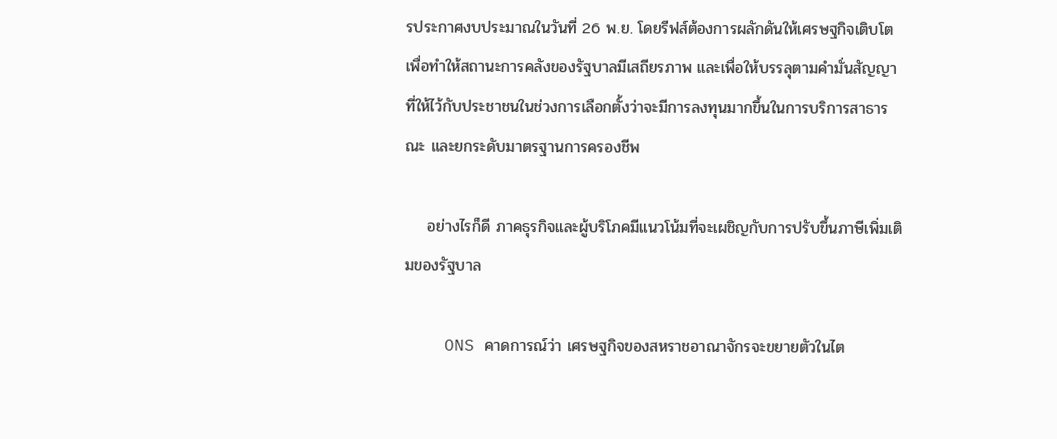รประกาศงบประมาณในวันที่ 26 พ.ย. โดยรีฟส์ต้องการผลักดันให้เศรษฐกิจเติบโตเพื่อทำให้สถานะการคลังของรัฐบาลมีเสถียรภาพ และเพื่อให้บรรลุตามคำมั่นสัญญาที่ให้ไว้กับประชาชนในช่วงการเลือกตั้งว่าจะมีการลงทุนมากขึ้นในการบริการสาธารณะ และยกระดับมาตรฐานการครองชีพ

    อย่างไรก็ดี ภาคธุรกิจและผู้บริโภคมีแนวโน้มที่จะเผชิญกับการปรับขึ้นภาษีเพิ่มเติมของรัฐบาล

    ONS คาดการณ์ว่า เศรษฐกิจของสหราชอาณาจักรจะขยายตัวในไต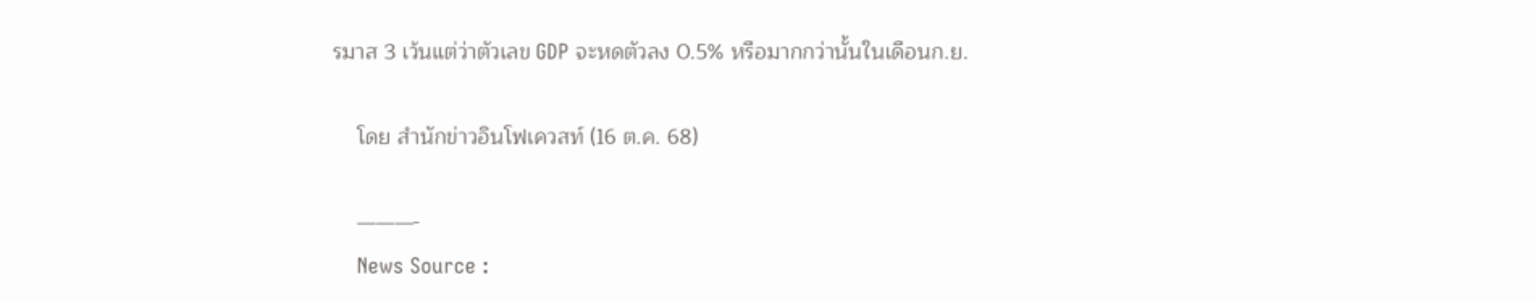รมาส 3 เว้นแต่ว่าตัวเลข GDP จะหดตัวลง 0.5% หรือมากกว่านั้นในเดือนก.ย.

    โดย สำนักข่าวอินโฟเควสท์ (16 ต.ค. 68)

    ———-
    News Source :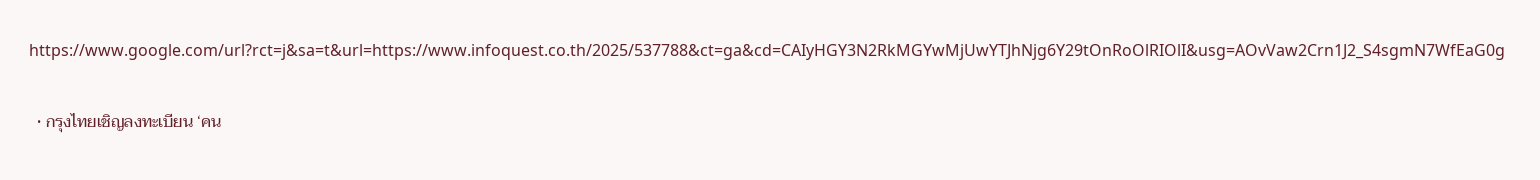https://www.google.com/url?rct=j&sa=t&url=https://www.infoquest.co.th/2025/537788&ct=ga&cd=CAIyHGY3N2RkMGYwMjUwYTJhNjg6Y29tOnRoOlRIOlI&usg=AOvVaw2Crn1J2_S4sgmN7WfEaG0g

  • กรุงไทยเชิญลงทะเบียน ‘คน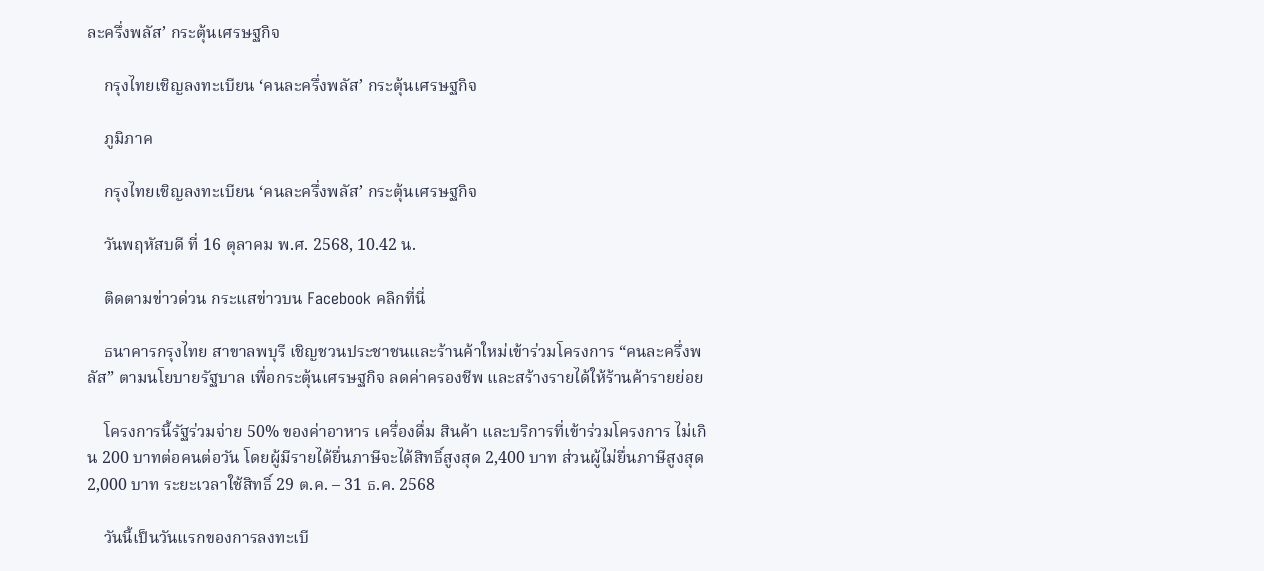ละครึ่งพลัส’ กระตุ้นเศรษฐกิจ

    กรุงไทยเชิญลงทะเบียน ‘คนละครึ่งพลัส’ กระตุ้นเศรษฐกิจ

    ภูมิภาค

    กรุงไทยเชิญลงทะเบียน ‘คนละครึ่งพลัส’ กระตุ้นเศรษฐกิจ

    วันพฤหัสบดี ที่ 16 ตุลาคม พ.ศ. 2568, 10.42 น.

    ติดตามข่าวด่วน กระแสข่าวบน Facebook คลิกที่นี่

    ธนาคารกรุงไทย สาขาลพบุรี เชิญชวนประชาชนและร้านค้าใหม่เข้าร่วมโครงการ “คนละครึ่งพลัส” ตามนโยบายรัฐบาล เพื่อกระตุ้นเศรษฐกิจ ลดค่าครองชีพ และสร้างรายได้ให้ร้านค้ารายย่อย

    โครงการนี้รัฐร่วมจ่าย 50% ของค่าอาหาร เครื่องดื่ม สินค้า และบริการที่เข้าร่วมโครงการ ไม่เกิน 200 บาทต่อคนต่อวัน โดยผู้มีรายได้ยื่นภาษีจะได้สิทธิ์สูงสุด 2,400 บาท ส่วนผู้ไม่ยื่นภาษีสูงสุด 2,000 บาท ระยะเวลาใช้สิทธิ์ 29 ต.ค. – 31 ธ.ค. 2568

    วันนี้เป็นวันแรกของการลงทะเบี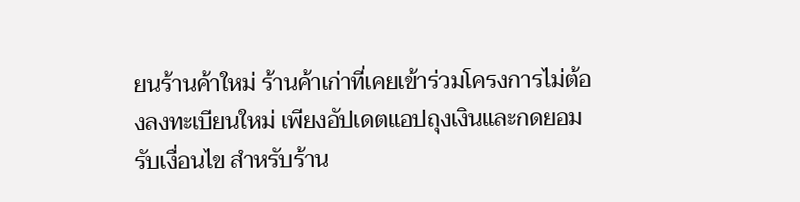ยนร้านค้าใหม่ ร้านค้าเก่าที่เคยเข้าร่วมโครงการไม่ต้องลงทะเบียนใหม่ เพียงอัปเดตแอปถุงเงินและกดยอมรับเงื่อนไข สำหรับร้าน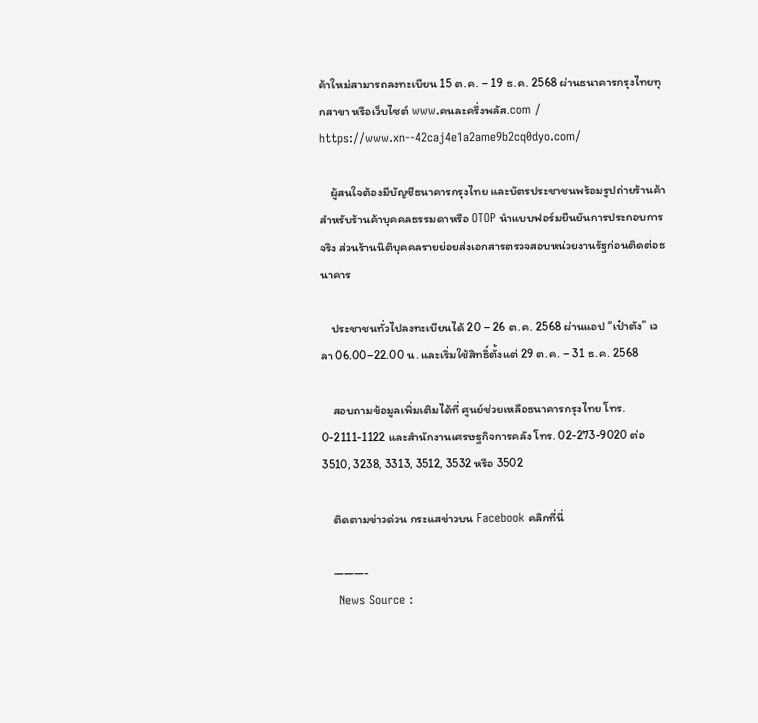ค้าใหม่สามารถลงทะเบียน 15 ต.ค. – 19 ธ.ค. 2568 ผ่านธนาคารกรุงไทยทุกสาขา หรือเว็บไซต์ www.คนละครึ่งพลัส.com / https://www.xn--42caj4e1a2ame9b2cq0dyo.com/

    ผู้สนใจต้องมีบัญชีธนาคารกรุงไทย และบัตรประชาชนพร้อมรูปถ่ายร้านค้า สำหรับร้านค้าบุคคลธรรมดาหรือ OTOP นำแบบฟอร์มยืนยันการประกอบการจริง ส่วนร้านนิติบุคคลรายย่อยส่งเอกสารตรวจสอบหน่วยงานรัฐก่อนติดต่อธนาคาร

    ประชาชนทั่วไปลงทะเบียนได้ 20 – 26 ต.ค. 2568 ผ่านแอป “เป๋าตัง” เวลา 06.00–22.00 น. และเริ่มใช้สิทธิ์ตั้งแต่ 29 ต.ค. – 31 ธ.ค. 2568

    สอบถามข้อมูลเพิ่มเติมได้ที่ ศูนย์ช่วยเหลือธนาคารกรุงไทย โทร. 0-2111-1122 และสำนักงานเศรษฐกิจการคลัง โทร. 02-273-9020 ต่อ 3510, 3238, 3313, 3512, 3532 หรือ 3502

    ติดตามข่าวด่วน กระแสข่าวบน Facebook คลิกที่นี่

    ———-
    News Source :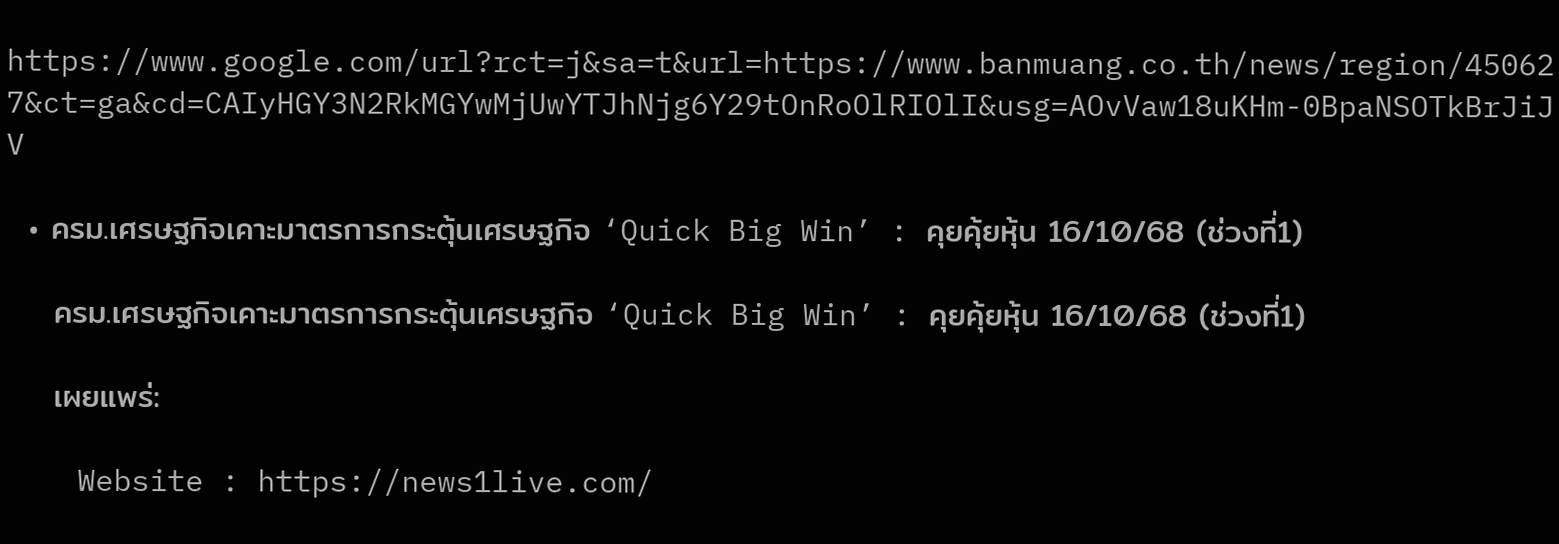https://www.google.com/url?rct=j&sa=t&url=https://www.banmuang.co.th/news/region/450627&ct=ga&cd=CAIyHGY3N2RkMGYwMjUwYTJhNjg6Y29tOnRoOlRIOlI&usg=AOvVaw18uKHm-0BpaNSOTkBrJiJV

  • ครม.เศรษฐกิจเคาะมาตรการกระตุ้นเศรษฐกิจ ‘Quick Big Win’ : คุยคุ้ยหุ้น 16/10/68 (ช่วงที่1)

    ครม.เศรษฐกิจเคาะมาตรการกระตุ้นเศรษฐกิจ ‘Quick Big Win’ : คุยคุ้ยหุ้น 16/10/68 (ช่วงที่1)

    เผยแพร่:

    Website : https://news1live.com/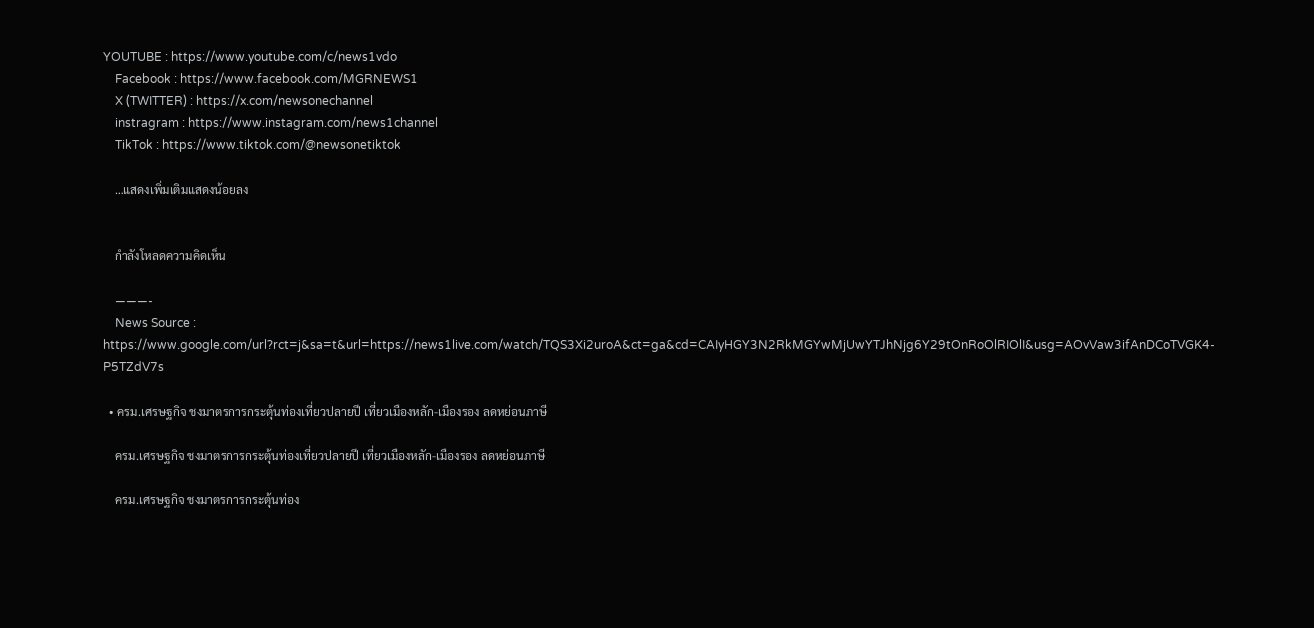YOUTUBE : https://www.youtube.com/c/news1vdo
    Facebook : https://www.facebook.com/MGRNEWS1
    X (TWITTER) : https://x.com/newsonechannel
    instragram : https://www.instagram.com/news1channel
    TikTok : https://www.tiktok.com/@newsonetiktok

    …แสดงเพิ่มเติมแสดงน้อยลง


    กำลังโหลดความคิดเห็น

    ———-
    News Source : https://www.google.com/url?rct=j&sa=t&url=https://news1live.com/watch/TQS3Xi2uroA&ct=ga&cd=CAIyHGY3N2RkMGYwMjUwYTJhNjg6Y29tOnRoOlRIOlI&usg=AOvVaw3ifAnDCoTVGK4-P5TZdV7s

  • ครม.เศรษฐกิจ ชงมาตรการกระตุ้นท่องเที่ยวปลายปี เที่ยวเมืองหลัก-เมืองรอง ลดหย่อนภาษี

    ครม.เศรษฐกิจ ชงมาตรการกระตุ้นท่องเที่ยวปลายปี เที่ยวเมืองหลัก-เมืองรอง ลดหย่อนภาษี

    ครม.เศรษฐกิจ ชงมาตรการกระตุ้นท่อง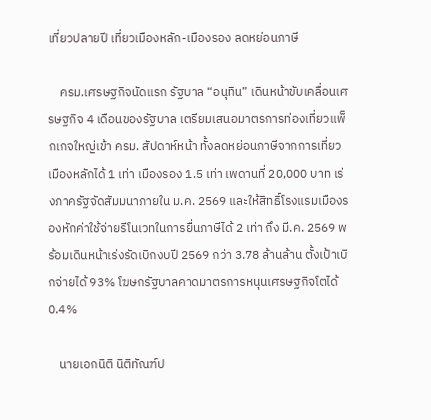เที่ยวปลายปี เที่ยวเมืองหลัก-เมืองรอง ลดหย่อนภาษี

    ครม.เศรษฐกิจนัดแรก รัฐบาล “อนุทิน” เดินหน้าขับเคลื่อนเศรษฐกิจ 4 เดือนของรัฐบาล เตรียมเสนอมาตรการท่องเที่ยวแพ็กเกจใหญ่เข้า ครม. สัปดาห์หน้า ทั้งลดหย่อนภาษีจากการเที่ยวเมืองหลักได้ 1 เท่า เมืองรอง 1.5 เท่า เพดานที่ 20,000 บาท เร่งภาครัฐจัดสัมมนาภายใน ม.ค. 2569 และให้สิทธิ์โรงแรมเมืองรองหักค่าใช้จ่ายรีโนเวทในการยื่นภาษีได้ 2 เท่า ถึง มี.ค. 2569 พร้อมเดินหน้าเร่งรัดเบิกงบปี 2569 กว่า 3.78 ล้านล้าน ตั้งเป้าเบิกจ่ายได้ 93% โฆษกรัฐบาลคาดมาตรการหนุนเศรษฐกิจโตได้ 0.4%

    นายเอกนิติ นิติทัณฑ์ป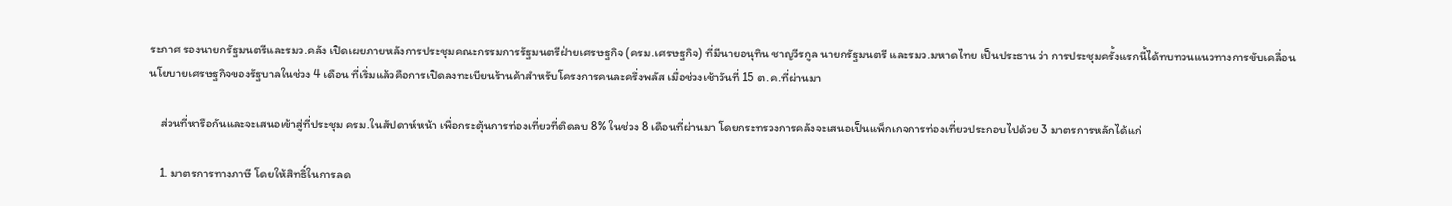ระภาศ รองนายกรัฐมนตรีและรมว.คลัง เปิดเผยภายหลังการประชุมคณะกรรมการรัฐมนตรีฝ่ายเศรษฐกิจ (ครม.เศรษฐกิจ) ที่มีนายอนุทิน ชาญวีรกูล นายกรัฐมนตรี และรมว.มหาดไทย เป็นประธาน ว่า การประชุมครั้งแรกนี้ได้ทบทวนแนวทางการขับเคลื่อนนโยบายเศรษฐกิจของรัฐบาลในช่วง 4 เดือน ที่เริ่มแล้วคือการเปิดลงทะเบียนร้านค้าสำหรับโครงการคนละครึ่งพลัส เมื่อช่วงเช้าวันที่ 15 ต.ค.ที่ผ่านมา

    ส่วนที่หารือกันและจะเสนอเข้าสู่ที่ประชุม ครม.ในสัปดาห์หน้า เพื่อกระตุ้นการท่องเที่ยวที่ติดลบ 8% ในช่วง 8 เดือนที่ผ่านมา โดยกระทรวงการคลังจะเสนอเป็นแพ็กเกจการท่องเที่ยวประกอบไปด้วย 3 มาตรการหลักได้แก่

    1. มาตรการทางภาษี โดยให้สิทธิ์ในการลด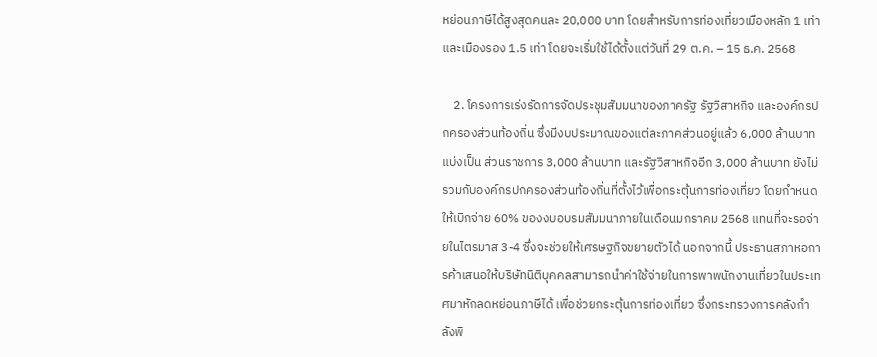หย่อนภาษีได้สูงสุดคนละ 20,000 บาท โดยสำหรับการท่องเที่ยวเมืองหลัก 1 เท่า และเมืองรอง 1.5 เท่า โดยจะเริ่มใช้ได้ตั้งแต่วันที่ 29 ต.ค. – 15 ธ.ค. 2568

    2. โครงการเร่งรัดการจัดประชุมสัมมนาของภาครัฐ รัฐวิสาหกิจ และองค์กรปกครองส่วนท้องถิ่น ซึ่งมีงบประมาณของแต่ละภาคส่วนอยู่แล้ว 6,000 ล้านบาท แบ่งเป็น ส่วนราชการ 3,000 ล้านบาท และรัฐวิสาหกิจอีก 3,000 ล้านบาท ยังไม่รวมกับองค์กรปกครองส่วนท้องถิ่นที่ตั้งไว้เพื่อกระตุ้นการท่องเที่ยว โดยกำหนดให้เบิกจ่าย 60% ของงบอบรมสัมมนาภายในเดือนมกราคม 2568 แทนที่จะรอจ่ายในไตรมาส 3-4 ซึ่งจะช่วยให้เศรษฐกิจขยายตัวได้ นอกจากนี้ ประธานสภาหอการค้าเสนอให้บริษัทนิติบุคคลสามารถนำค่าใช้จ่ายในการพาพนักงานเที่ยวในประเทศมาหักลดหย่อนภาษีได้ เพื่อช่วยกระตุ้นการท่องเที่ยว ซึ่งกระทรวงการคลังกำลังพิ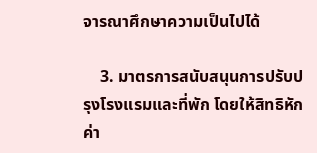จารณาศึกษาความเป็นไปได้

    3. มาตรการสนับสนุนการปรับปรุงโรงแรมและที่พัก โดยให้สิทธิหักค่า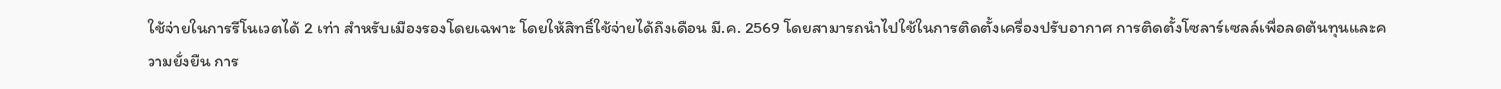ใช้จ่ายในการรีโนเวตได้ 2 เท่า สำหรับเมืองรองโดยเฉพาะ โดยให้สิทธิ์ใช้จ่ายได้ถึงเดือน มี.ค. 2569 โดยสามารถนำไปใช้ในการติดตั้งเครื่องปรับอากาศ การติดตั้งโซลาร์เซลล์เพื่อลดต้นทุนและความยั่งยืน การ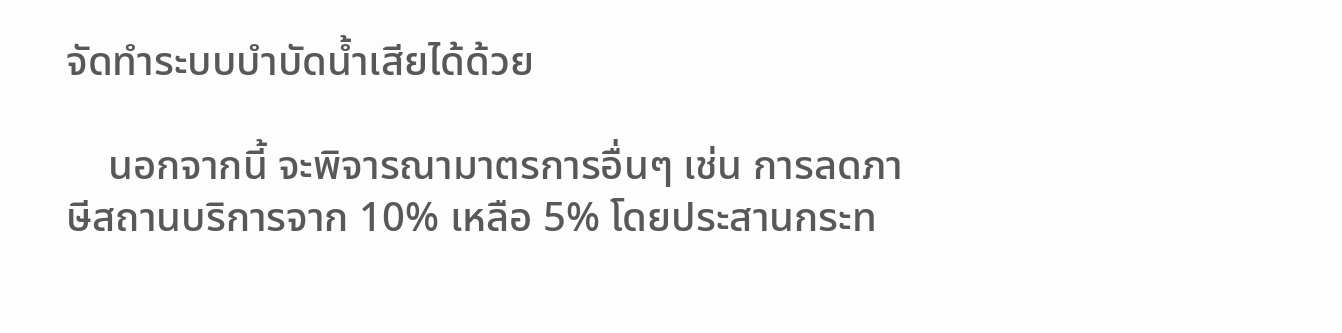จัดทำระบบบำบัดน้ำเสียได้ด้วย

    นอกจากนี้ จะพิจารณามาตรการอื่นๆ เช่น การลดภาษีสถานบริการจาก 10% เหลือ 5% โดยประสานกระท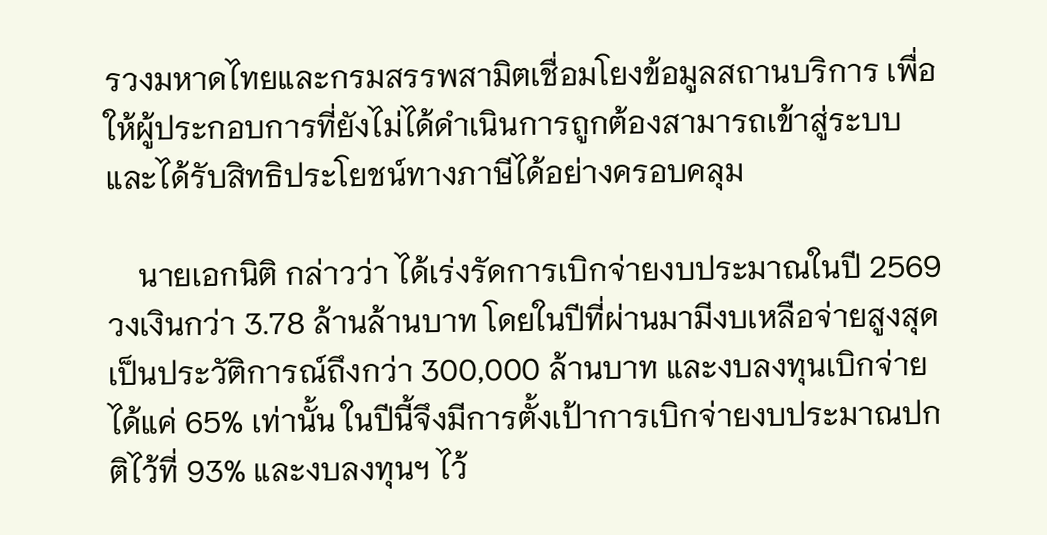รวงมหาดไทยและกรมสรรพสามิตเชื่อมโยงข้อมูลสถานบริการ เพื่อให้ผู้ประกอบการที่ยังไม่ได้ดำเนินการถูกต้องสามารถเข้าสู่ระบบและได้รับสิทธิประโยชน์ทางภาษีได้อย่างครอบคลุม

    นายเอกนิติ กล่าวว่า ได้เร่งรัดการเบิกจ่ายงบประมาณในปี 2569 วงเงินกว่า 3.78 ล้านล้านบาท โดยในปีที่ผ่านมามีงบเหลือจ่ายสูงสุดเป็นประวัติการณ์ถึงกว่า 300,000 ล้านบาท และงบลงทุนเบิกจ่ายได้แค่ 65% เท่านั้น ในปีนี้จึงมีการตั้งเป้าการเบิกจ่ายงบประมาณปกติไว้ที่ 93% และงบลงทุนฯ ไว้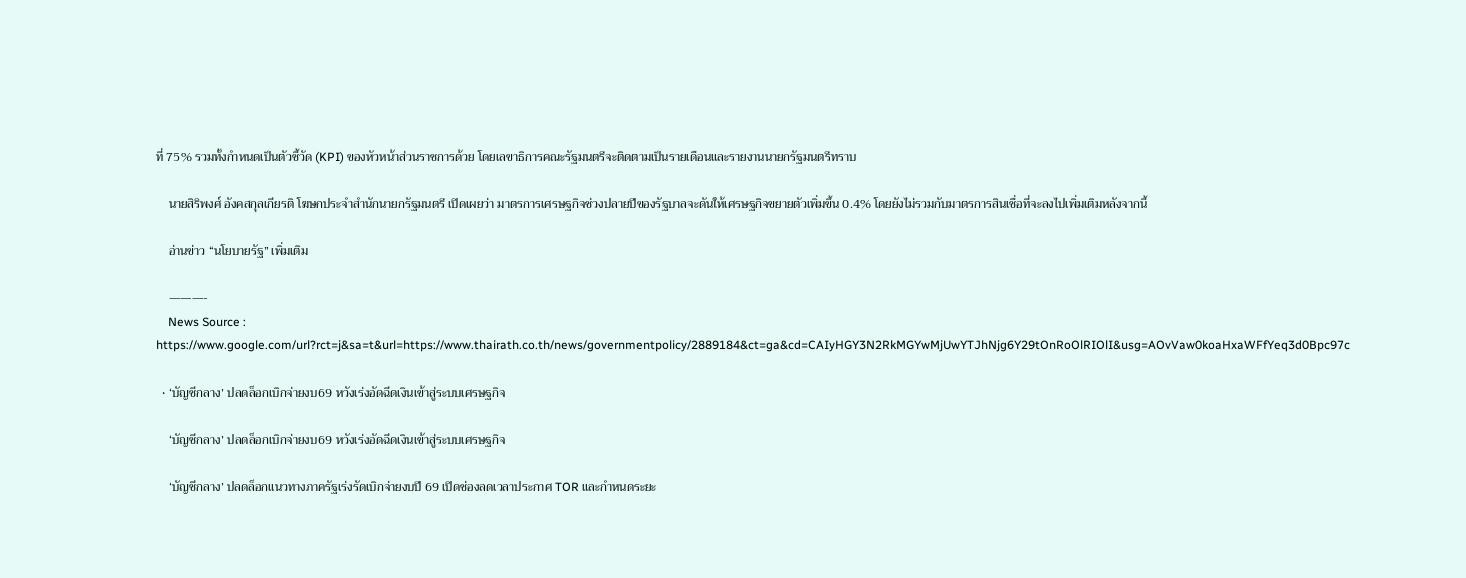ที่ 75% รวมทั้งกำหนดเป็นตัวชี้วัด (KPI) ของหัวหน้าส่วนราชการด้วย โดยเลขาธิการคณะรัฐมนตรีจะติดตามเป็นรายเดือนและรายงานนายกรัฐมนตรีทราบ

    นายสิริพงศ์ อังคสกุลเกียรติ โฆษกประจำสำนักนายกรัฐมนตรี เปิดเผยว่า มาตรการเศรษฐกิจช่วงปลายปีของรัฐบาลจะดันให้เศรษฐกิจขยายตัวเพิ่มขึ้น 0.4% โดยยังไม่รวมกับมาตรการสินเชื่อที่จะลงไปเพิ่มเติมหลังจากนี้

    อ่านข่าว “นโยบายรัฐ” เพิ่มเติม

    ———-
    News Source : https://www.google.com/url?rct=j&sa=t&url=https://www.thairath.co.th/news/governmentpolicy/2889184&ct=ga&cd=CAIyHGY3N2RkMGYwMjUwYTJhNjg6Y29tOnRoOlRIOlI&usg=AOvVaw0koaHxaWFfYeq3d0Bpc97c

  • ‘บัญชีกลาง’ ปลดล็อกเบิกจ่ายงบ69 หวังเร่งอัดฉีดเงินเข้าสู่ระบบเศรษฐกิจ

    ‘บัญชีกลาง’ ปลดล็อกเบิกจ่ายงบ69 หวังเร่งอัดฉีดเงินเข้าสู่ระบบเศรษฐกิจ

    ‘บัญชีกลาง’ ปลดล็อกแนวทางภาครัฐเร่งรัดเบิกจ่ายงบปี 69 เปิดช่องลดเวลาประกาศ TOR และกำหนดระยะ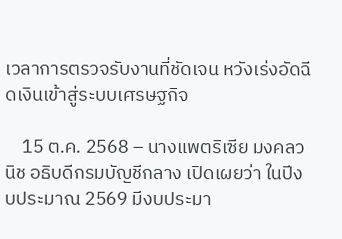เวลาการตรวจรับงานที่ชัดเจน หวังเร่งอัดฉีดเงินเข้าสู่ระบบเศรษฐกิจ

    15 ต.ค. 2568 – นางแพตริเซีย มงคลวนิช อธิบดีกรมบัญชีกลาง เปิดเผยว่า ในปีงบประมาณ 2569 มีงบประมา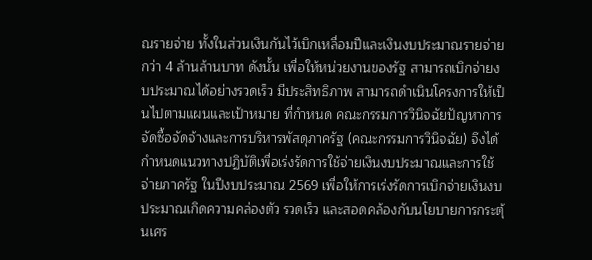ณรายจ่าย ทั้งในส่วนเงินกันไว้เบิกเหลื่อมปีและเงินงบประมาณรายจ่ายกว่า 4 ล้านล้านบาท ดังนั้น เพื่อให้หน่วยงานของรัฐ สามารถเบิกจ่ายงบประมาณได้อย่างรวดเร็ว มีประสิทธิภาพ สามารถดำเนินโครงการให้เป็นไปตามแผนและเป้าหมาย ที่กำหนด คณะกรรมการวินิจฉัยปัญหาการจัดซื้อจัดจ้างและการบริหารพัสดุภาครัฐ (คณะกรรมการวินิจฉัย) จึงได้กำหนดแนวทางปฏิบัติเพื่อเร่งรัดการใช้จ่ายเงินงบประมาณและการใช้จ่ายภาครัฐ ในปีงบประมาณ 2569 เพื่อให้การเร่งรัดการเบิกจ่ายเงินงบประมาณเกิดความคล่องตัว รวดเร็ว และสอดคล้องกับนโยบายการกระตุ้นเศร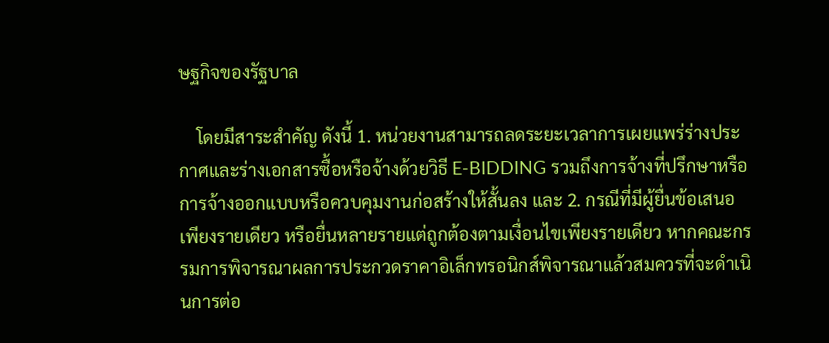ษฐกิจของรัฐบาล

    โดยมีสาระสำคัญ ดังนี้ 1. หน่วยงานสามารถลดระยะเวลาการเผยแพร่ร่างประกาศและร่างเอกสารซื้อหรือจ้างด้วยวิธี E-BIDDING รวมถึงการจ้างที่ปรึกษาหรือการจ้างออกแบบหรือควบคุมงานก่อสร้างให้สั้นลง และ 2. กรณีที่มีผู้ยื่นข้อเสนอเพียงรายเดียว หรือยื่นหลายรายแต่ถูกต้องตามเงื่อนไขเพียงรายเดียว หากคณะกรรมการพิจารณาผลการประกวดราคาอิเล็กทรอนิกส์พิจารณาแล้วสมควรที่จะดำเนินการต่อ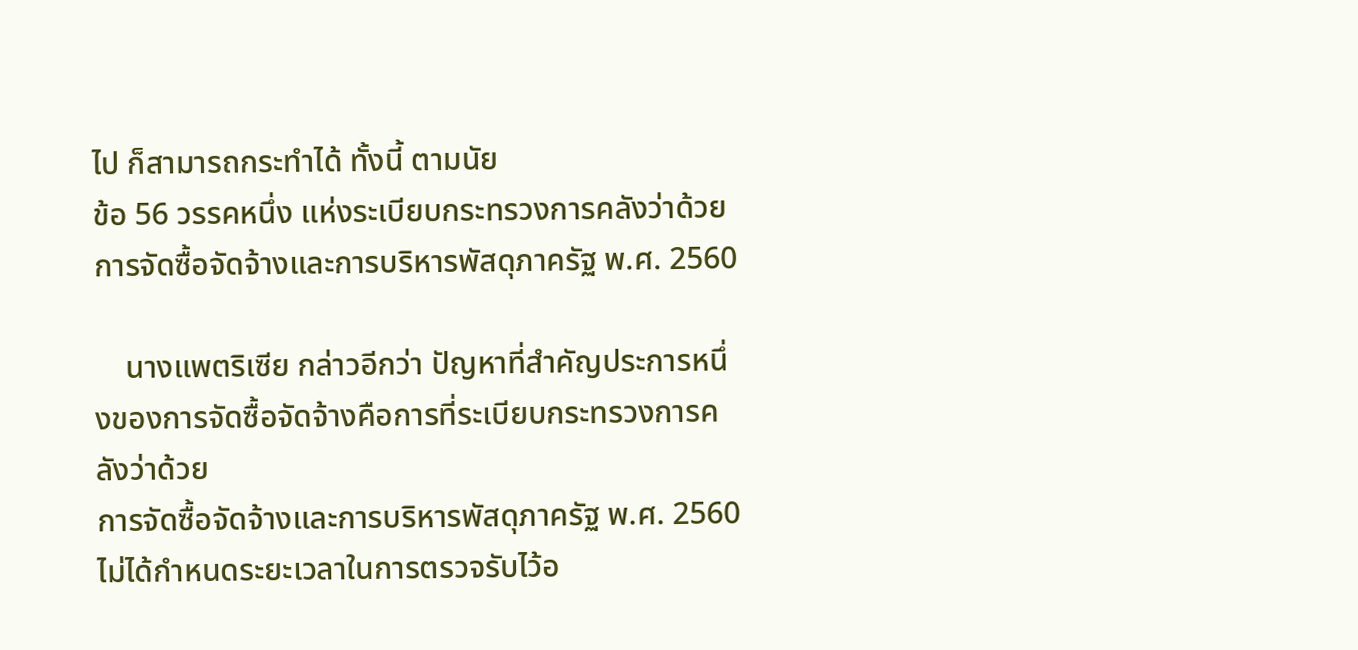ไป ก็สามารถกระทำได้ ทั้งนี้ ตามนัย
ข้อ 56 วรรคหนึ่ง แห่งระเบียบกระทรวงการคลังว่าด้วยการจัดซื้อจัดจ้างและการบริหารพัสดุภาครัฐ พ.ศ. 2560

    นางแพตริเซีย กล่าวอีกว่า ปัญหาที่สำคัญประการหนึ่งของการจัดซื้อจัดจ้างคือการที่ระเบียบกระทรวงการคลังว่าด้วย
การจัดซื้อจัดจ้างและการบริหารพัสดุภาครัฐ พ.ศ. 2560 ไม่ได้กำหนดระยะเวลาในการตรวจรับไว้อ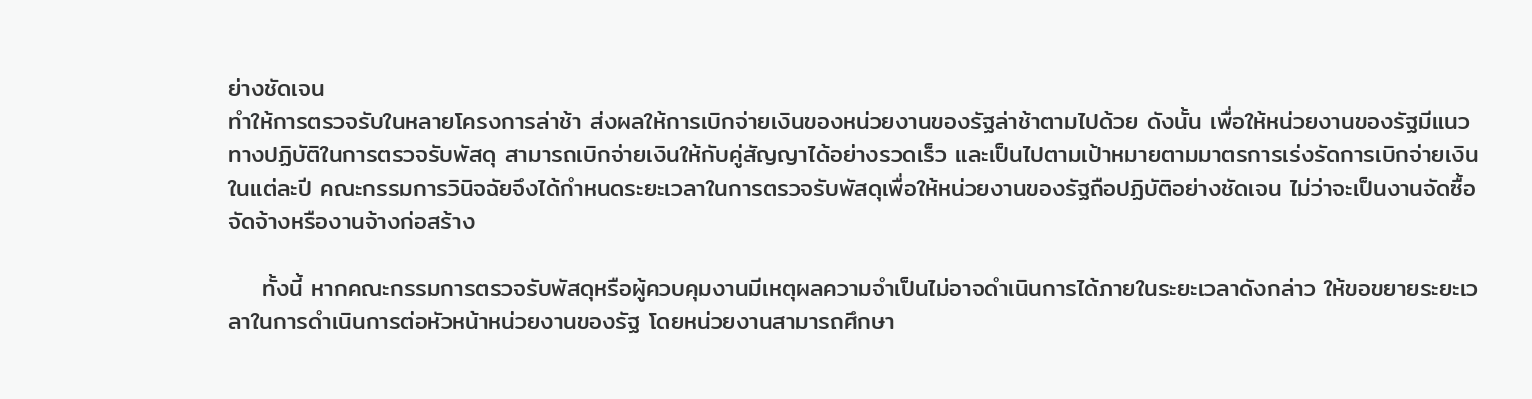ย่างชัดเจน
ทำให้การตรวจรับในหลายโครงการล่าช้า ส่งผลให้การเบิกจ่ายเงินของหน่วยงานของรัฐล่าช้าตามไปด้วย ดังนั้น เพื่อให้หน่วยงานของรัฐมีแนวทางปฏิบัติในการตรวจรับพัสดุ สามารถเบิกจ่ายเงินให้กับคู่สัญญาได้อย่างรวดเร็ว และเป็นไปตามเป้าหมายตามมาตรการเร่งรัดการเบิกจ่ายเงินในแต่ละปี คณะกรรมการวินิจฉัยจึงได้กำหนดระยะเวลาในการตรวจรับพัสดุเพื่อให้หน่วยงานของรัฐถือปฏิบัติอย่างชัดเจน ไม่ว่าจะเป็นงานจัดซื้อจัดจ้างหรืองานจ้างก่อสร้าง

    ทั้งนี้ หากคณะกรรมการตรวจรับพัสดุหรือผู้ควบคุมงานมีเหตุผลความจำเป็นไม่อาจดำเนินการได้ภายในระยะเวลาดังกล่าว ให้ขอขยายระยะเวลาในการดำเนินการต่อหัวหน้าหน่วยงานของรัฐ โดยหน่วยงานสามารถศึกษา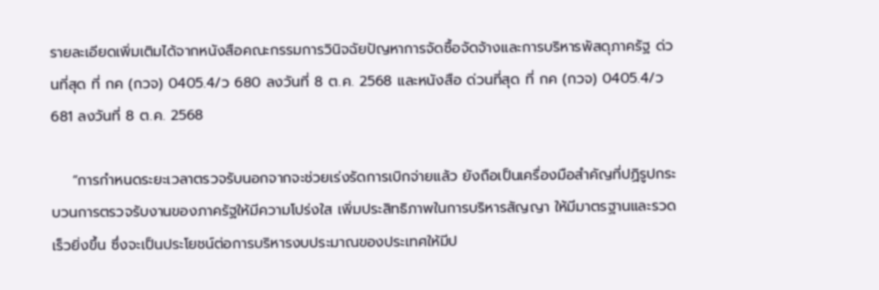รายละเอียดเพิ่มเติมได้จากหนังสือคณะกรรมการวินิจฉัยปัญหาการจัดซื้อจัดจ้างและการบริหารพัสดุภาครัฐ ด่วนที่สุด ที่ กค (กวจ) 0405.4/ว 680 ลงวันที่ 8 ต.ค. 2568 และหนังสือ ด่วนที่สุด ที่ กค (กวจ) 0405.4/ว 681 ลงวันที่ 8 ต.ค. 2568

    “การกำหนดระยะเวลาตรวจรับนอกจากจะช่วยเร่งรัดการเบิกจ่ายแล้ว ยังถือเป็นเครื่องมือสำคัญที่ปฏิรูปกระบวนการตรวจรับงานของภาครัฐให้มีความโปร่งใส เพิ่มประสิทธิภาพในการบริหารสัญญา ให้มีมาตรฐานและรวดเร็วยิ่งขึ้น ซึ่งจะเป็นประโยชน์ต่อการบริหารงบประมาณของประเทศให้มีป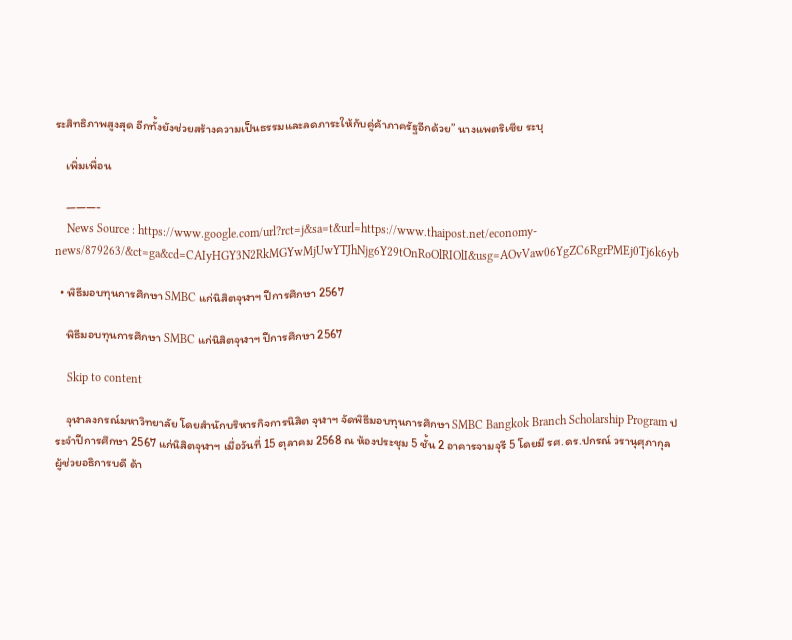ระสิทธิภาพสูงสุด อีกทั้งยังช่วยสร้างความเป็นธรรมและลดภาระให้กับคู่ค้าภาครัฐอีกด้วย” นางแพตริเซีย ระบุ

    เพิ่มเพื่อน

    ———-
    News Source : https://www.google.com/url?rct=j&sa=t&url=https://www.thaipost.net/economy-news/879263/&ct=ga&cd=CAIyHGY3N2RkMGYwMjUwYTJhNjg6Y29tOnRoOlRIOlI&usg=AOvVaw06YgZC6RgrPMEj0Tj6k6yb

  • พิธีมอบทุนการศึกษา SMBC แก่นิสิตจุฬาฯ ปีการศึกษา 2567

    พิธีมอบทุนการศึกษา SMBC แก่นิสิตจุฬาฯ ปีการศึกษา 2567

    Skip to content

    จุฬาลงกรณ์มหาวิทยาลัย โดยสำนักบริหารกิจการนิสิต จุฬาฯ จัดพิธีมอบทุนการศึกษา SMBC Bangkok Branch Scholarship Program ประจำปีการศึกษา 2567 แก่นิสิตจุฬาฯ เมื่อวันที่ 15 ตุลาคม 2568 ณ ห้องประชุม 5 ชั้น 2 อาคารจามจุรี 5 โดยมี รศ.ดร.ปกรณ์ วรานุศุภากุล ผู้ช่วยอธิการบดี ด้า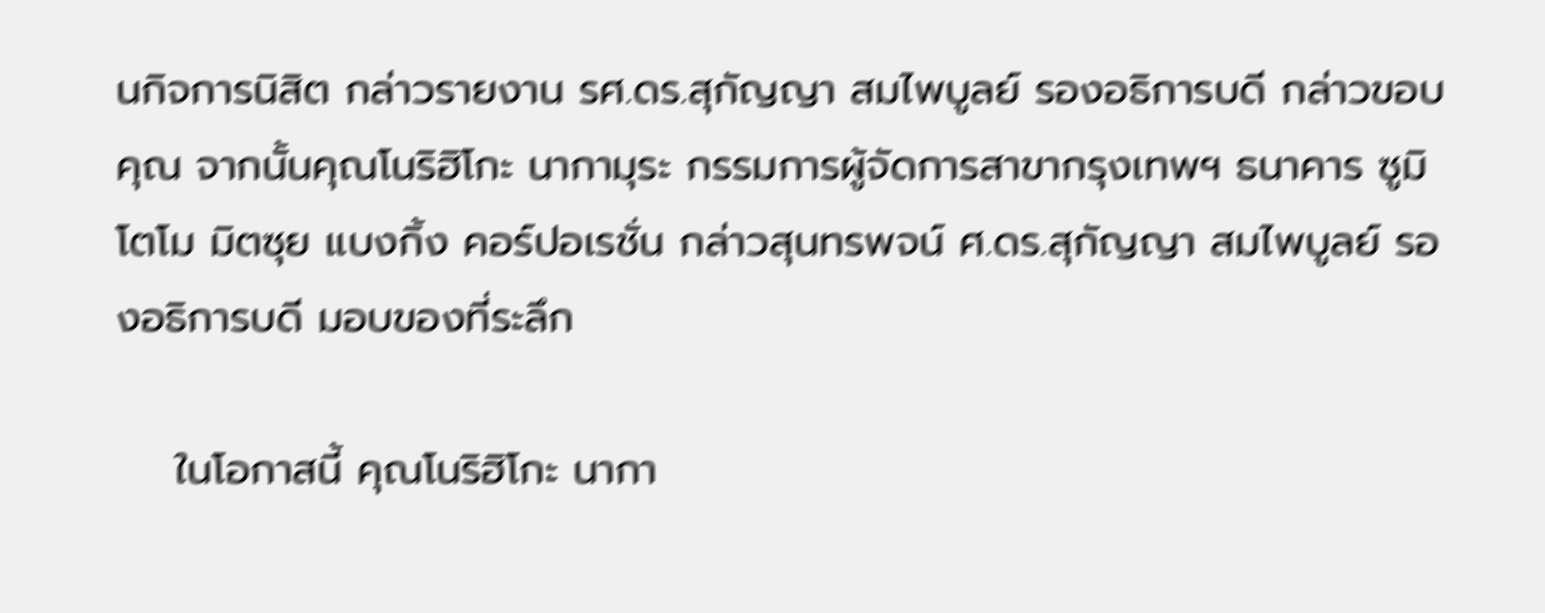นกิจการนิสิต กล่าวรายงาน รศ.ดร.สุกัญญา สมไพบูลย์ รองอธิการบดี กล่าวขอบคุณ จากนั้นคุณโนริฮิโกะ นากามุระ กรรมการผู้จัดการสาขากรุงเทพฯ ธนาคาร ซูมิโตโม มิตซุย แบงกิ้ง คอร์ปอเรชั่น กล่าวสุนทรพจน์ ศ.ดร.สุกัญญา สมไพบูลย์ รองอธิการบดี มอบของที่ระลึก

    ในโอกาสนี้ คุณโนริฮิโกะ นากา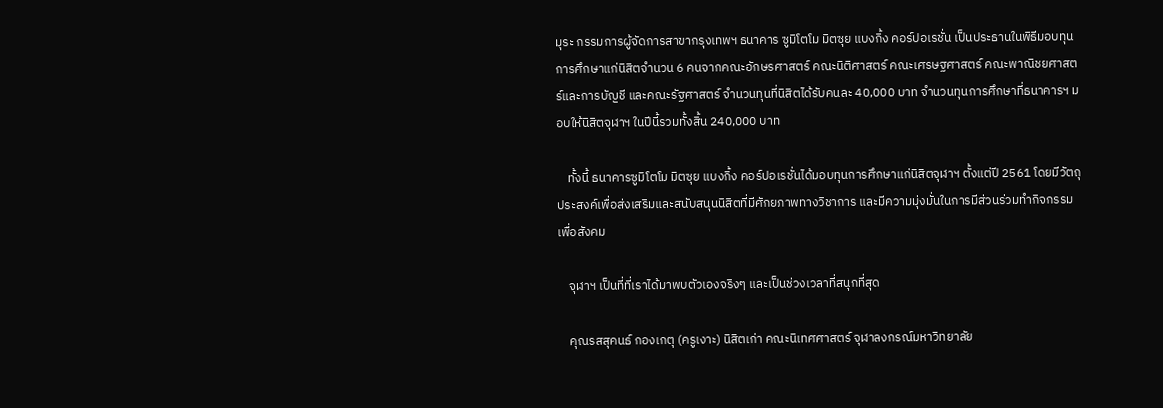มุระ กรรมการผู้จัดการสาขากรุงเทพฯ ธนาคาร ซูมิโตโม มิตซุย แบงกิ้ง คอร์ปอเรชั่น เป็นประธานในพิธีมอบทุนการศึกษาแก่นิสิตจำนวน 6 คนจากคณะอักษรศาสตร์ คณะนิติศาสตร์ คณะเศรษฐศาสตร์ คณะพาณิชยศาสตร์และการบัญชี และคณะรัฐศาสตร์ จำนวนทุนที่นิสิตได้รับคนละ 40,000 บาท จำนวนทุนการศึกษาที่ธนาคารฯ มอบให้นิสิตจุฬาฯ ในปีนี้รวมทั้งสิ้น 240,000 บาท

    ทั้งนี้ ธนาคารซูมิโตโม มิตซุย แบงกิ้ง คอร์ปอเรชั่นได้มอบทุนการศึกษาแก่นิสิตจุฬาฯ ตั้งแต่ปี 2561 โดยมีวัตถุประสงค์เพื่อส่งเสริมและสนับสนุนนิสิตที่มีศักยภาพทางวิชาการ และมีความมุ่งมั่นในการมีส่วนร่วมทำกิจกรรมเพื่อสังคม

    จุฬาฯ เป็นที่ที่เราได้มาพบตัวเองจริงๆ และเป็นช่วงเวลาที่สนุกที่สุด

    คุณรสสุคนธ์ กองเกตุ (ครูเงาะ) นิสิตเก่า คณะนิเทศศาสตร์ จุฬาลงกรณ์มหาวิทยาลัย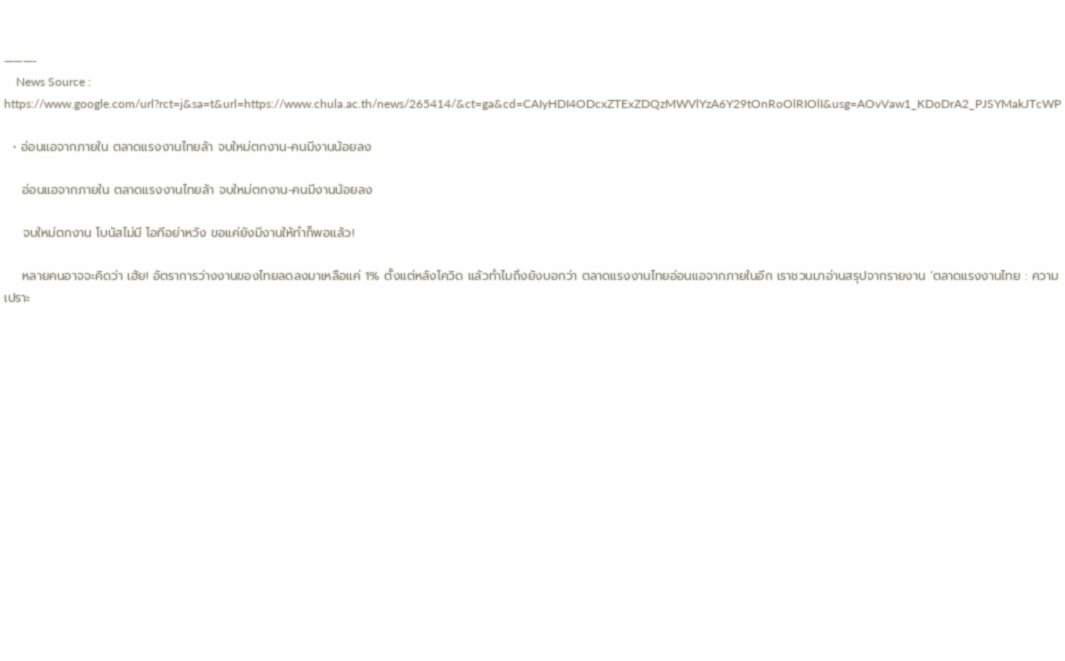———-
    News Source : https://www.google.com/url?rct=j&sa=t&url=https://www.chula.ac.th/news/265414/&ct=ga&cd=CAIyHDI4ODcxZTExZDQzMWVlYzA6Y29tOnRoOlRIOlI&usg=AOvVaw1_KDoDrA2_PJSYMakJTcWP

  • อ่อนแอจากภายใน ตลาดแรงงานไทยล้า จบใหม่ตกงาน-คนมีงานน้อยลง

    อ่อนแอจากภายใน ตลาดแรงงานไทยล้า จบใหม่ตกงาน-คนมีงานน้อยลง

    จบใหม่ตกงาน โบนัสไม่มี โอทีอย่าหวัง ขอแค่ยังมีงานให้ทำก็พอแล้ว!

    หลายคนอาจจะคิดว่า เฮ้ย! อัตราการว่างงานของไทยลดลงมาเหลือแค่ 1% ตั้งแต่หลังโควิด แล้วทำไมถึงยังบอกว่า ตลาดแรงงานไทยอ่อนแอจากภายในอีก เราชวนมาอ่านสรุปจากรายงาน ‘ตลาดแรงงานไทย : ความเปราะ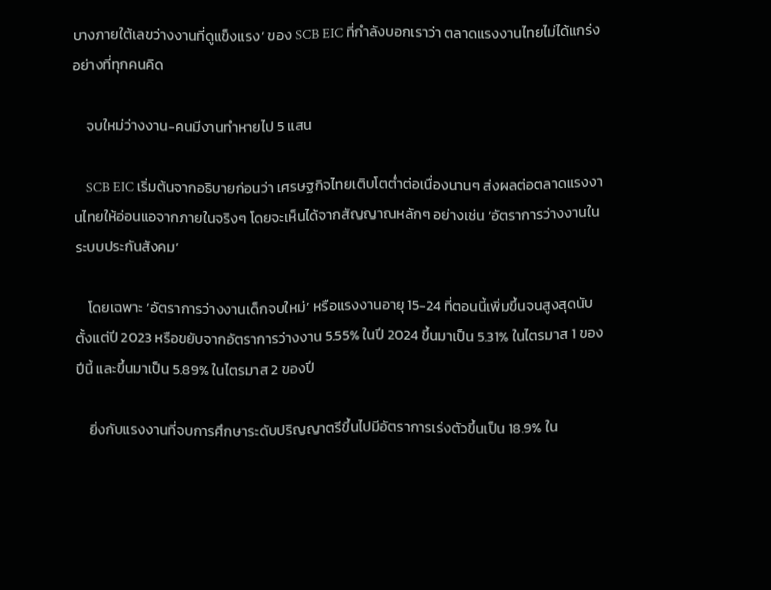บางภายใต้เลขว่างงานที่ดูแข็งแรง‘ ของ SCB EIC ที่กำลังบอกเราว่า ตลาดแรงงานไทยไม่ได้แกร่งอย่างที่ทุกคนคิด

    จบใหม่ว่างงาน-คนมีงานทำหายไป 5 แสน

    SCB EIC เริ่มต้นจากอธิบายก่อนว่า เศรษฐกิจไทยเติบโตต่ำต่อเนื่องนานๆ ส่งผลต่อตลาดแรงงานไทยให้อ่อนแอจากภายในจริงๆ โดยจะเห็นได้จากสัญญาณหลักๆ อย่างเช่น ‘อัตราการว่างงานในระบบประกันสังคม’

    โดยเฉพาะ ‘อัตราการว่างงานเด็กจบใหม่’ หรือแรงงานอายุ 15-24 ที่ตอนนี้เพิ่มขึ้นจนสูงสุดนับตั้งแต่ปี 2023 หรือขยับจากอัตราการว่างงาน 5.55% ในปี 2024 ขึ้นมาเป็น 5.31% ในไตรมาส 1 ของปีนี้ และขึ้นมาเป็น 5.89% ในไตรมาส 2 ของปี

    ยิ่งกับแรงงานที่จบการศึกษาระดับปริญญาตรีขึ้นไปมีอัตราการเร่งตัวขึ้นเป็น 18.9% ใน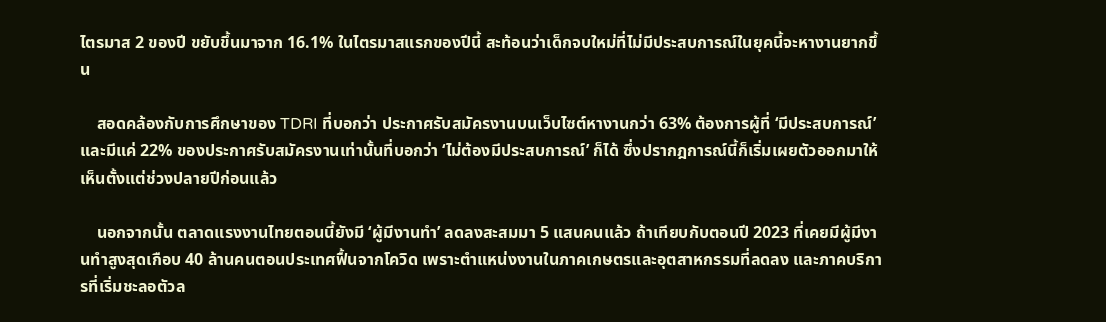ไตรมาส 2 ของปี ขยับขึ้นมาจาก 16.1% ในไตรมาสแรกของปีนี้ สะท้อนว่าเด็กจบใหม่ที่ไม่มีประสบการณ์ในยุคนี้จะหางานยากขึ้น

    สอดคล้องกับการศึกษาของ TDRI ที่บอกว่า ประกาศรับสมัครงานบนเว็บไซต์หางานกว่า 63% ต้องการผู้ที่ ‘มีประสบการณ์’ และมีแค่ 22% ของประกาศรับสมัครงานเท่านั้นที่บอกว่า ‘ไม่ต้องมีประสบการณ์’ ก็ได้ ซึ่งปรากฎการณ์นี้ก็เริ่มเผยตัวออกมาให้เห็นตั้งแต่ช่วงปลายปีก่อนแล้ว

    นอกจากนั้น ตลาดแรงงานไทยตอนนี้ยังมี ‘ผู้มีงานทำ’ ลดลงสะสมมา 5 แสนคนแล้ว ถ้าเทียบกับตอนปี 2023 ที่เคยมีผู้มีงานทำสูงสุดเกือบ 40 ล้านคนตอนประเทศฟื้นจากโควิด เพราะตำแหน่งงานในภาคเกษตรและอุตสาหกรรมที่ลดลง และภาคบริการที่เริ่มชะลอตัวล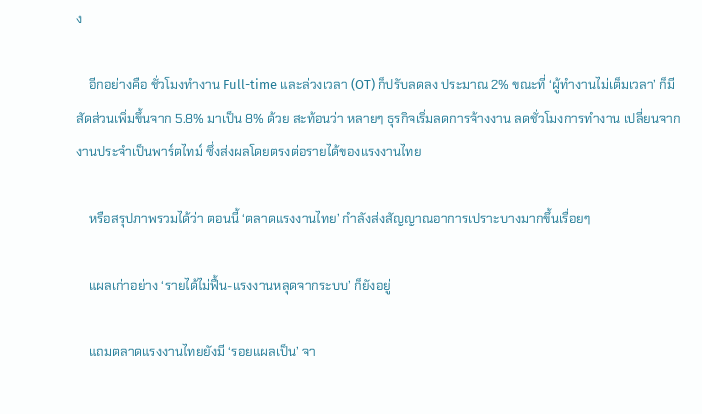ง

    อีกอย่างคือ ชั่วโมงทำงาน Full-time และล่วงเวลา (OT) ก็ปรับลดลง ประมาณ 2% ขณะที่ ‘ผู้ทำงานไม่เต็มเวลา’ ก็มีสัดส่วนเพิ่มขึ้นจาก 5.8% มาเป็น 8% ด้วย สะท้อนว่า หลายๆ ธุรกิจเริ่มลดการจ้างงาน ลดชั่วโมงการทำงาน เปลี่ยนจากงานประจำเป็นพาร์ตไทม์ ซึ่งส่งผลโดยตรงต่อรายได้ของแรงงานไทย

    หรือสรุปภาพรวมได้ว่า ตอนนี้ ‘ตลาดแรงงานไทย’ กำลังส่งสัญญาณอาการเปราะบางมากขึ้นเรื่อยๆ

    แผลเก่าอย่าง ‘รายได้ไม่ฟื้น-แรงงานหลุดจากระบบ’ ก็ยังอยู่

    แถมตลาดแรงงานไทยยังมี ‘รอยแผลเป็น’ จา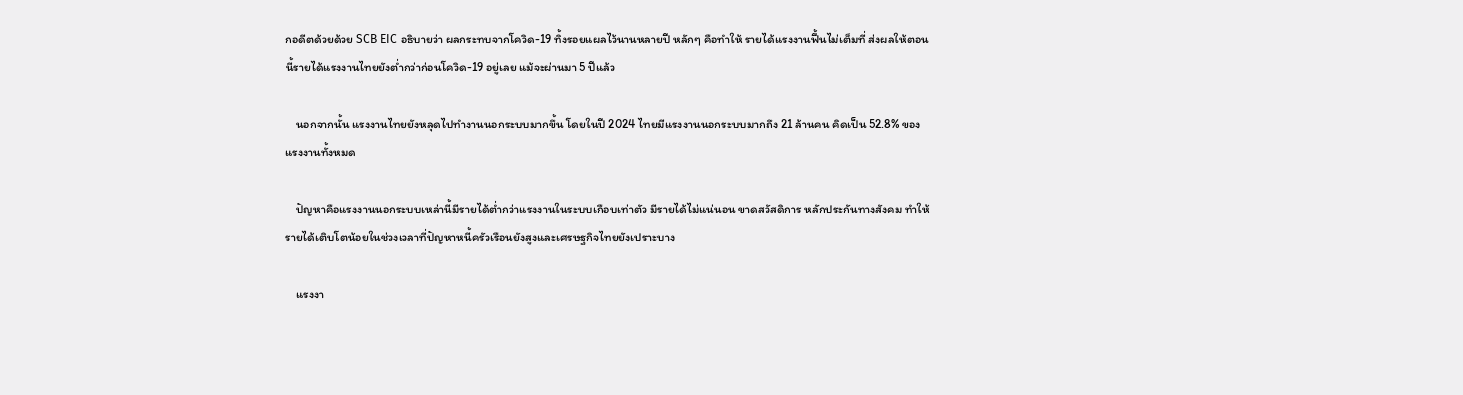กอดีตด้วยด้วย SCB EIC อธิบายว่า ผลกระทบจากโควิด-19 ทิ้งรอยแผลไว้นานหลายปี หลักๆ คือทำให้ รายได้แรงงานฟื้นไม่เต็มที่ ส่งผลให้ตอนนี้รายได้แรงงานไทยยังต่ำกว่าก่อนโควิด-19 อยู่เลย แม้จะผ่านมา 5 ปีแล้ว

    นอกจากนั้น แรงงานไทยยังหลุดไปทำงานนอกระบบมากขึ้น โดยในปี 2024 ไทยมีแรงงานนอกระบบมากถึง 21 ล้านคน คิดเป็น 52.8% ของแรงงานทั้งหมด

    ปัญหาคือแรงงานนอกระบบเหล่านี้มีรายได้ต่ำกว่าแรงงานในระบบเกือบเท่าตัว มีรายได้ไม่แน่นอน ขาดสวัสดิการ หลักประกันทางสังคม ทำให้รายได้เติบโตน้อยในช่วงเวลาที่ปัญหาหนี้ครัวเรือนยังสูงและเศรษฐกิจไทยยังเปราะบาง

    แรงงา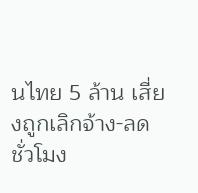นไทย 5 ล้าน เสี่ยงถูกเลิกจ้าง-ลดชั่วโมง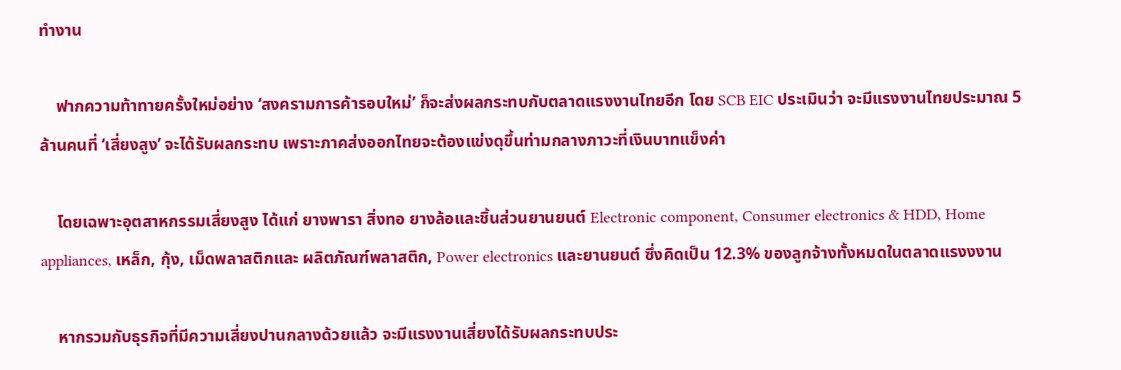ทำงาน

    ฟากความท้าทายครั้งใหม่อย่าง ‘สงครามการค้ารอบใหม่’ ก็จะส่งผลกระทบกับตลาดแรงงานไทยอีก โดย SCB EIC ประเมินว่า จะมีแรงงานไทยประมาณ 5 ล้านคนที่ ‘เสี่ยงสูง’ จะได้รับผลกระทบ เพราะภาคส่งออกไทยจะต้องแข่งดุขึ้นท่ามกลางภาวะที่เงินบาทแข็งค่า

    โดยเฉพาะอุตสาหกรรมเสี่ยงสูง ได้แก่ ยางพารา สิ่งทอ ยางล้อและชิ้นส่วนยานยนต์ Electronic component, Consumer electronics & HDD, Home appliances, เหล็ก, กุ้ง, เม็ดพลาสติกและ ผลิตภัณฑ์พลาสติก, Power electronics และยานยนต์ ซึ่งคิดเป็น 12.3% ของลูกจ้างทั้งหมดในตลาดแรงงงาน

    หากรวมกับธุรกิจที่มีความเสี่ยงปานกลางด้วยแล้ว จะมีแรงงานเสี่ยงได้รับผลกระทบประ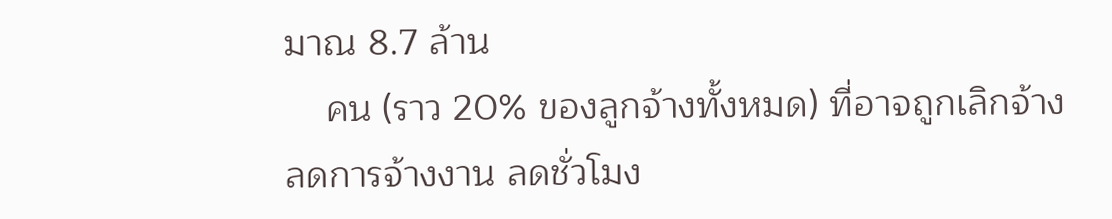มาณ 8.7 ล้าน
    คน (ราว 20% ของลูกจ้างทั้งหมด) ที่อาจถูกเลิกจ้าง ลดการจ้างงาน ลดชั่วโมง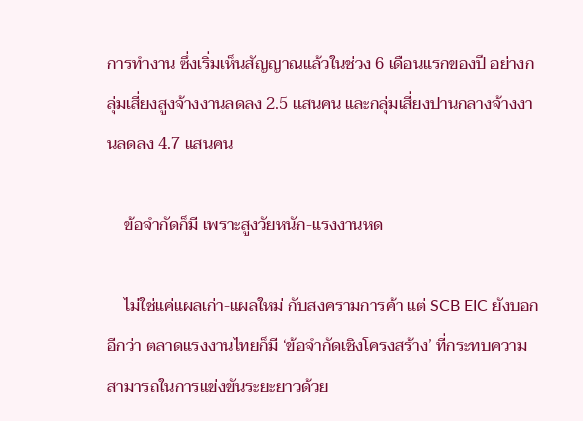การทำงาน ซึ่งเริ่มเห็นสัญญาณแล้วในช่วง 6 เดือนแรกของปี อย่างกลุ่มเสี่ยงสูงจ้างงานลดลง 2.5 แสนคน และกลุ่มเสี่ยงปานกลางจ้างงานลดลง 4.7 แสนคน

    ข้อจำกัดก็มี เพราะสูงวัยหนัก-แรงงานหด

    ไม่ใช่แค่แผลเก่า-แผลใหม่ กับสงครามการค้า แต่ SCB EIC ยังบอกอีกว่า ตลาดแรงงานไทยก็มี ‘ข้อจำกัดเชิงโครงสร้าง’ ที่กระทบความสามารถในการแข่งขันระยะยาวด้วย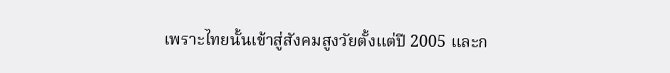เพราะไทยนั้นเข้าสู่สังคมสูงวัยตั้งแต่ปี 2005 และก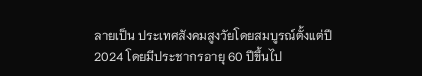ลายเป็น ประเทศสังคมสูงวัยโดยสมบูรณ์ตั้งแต่ปี 2024 โดยมีประชากรอายุ 60 ปีขึ้นไป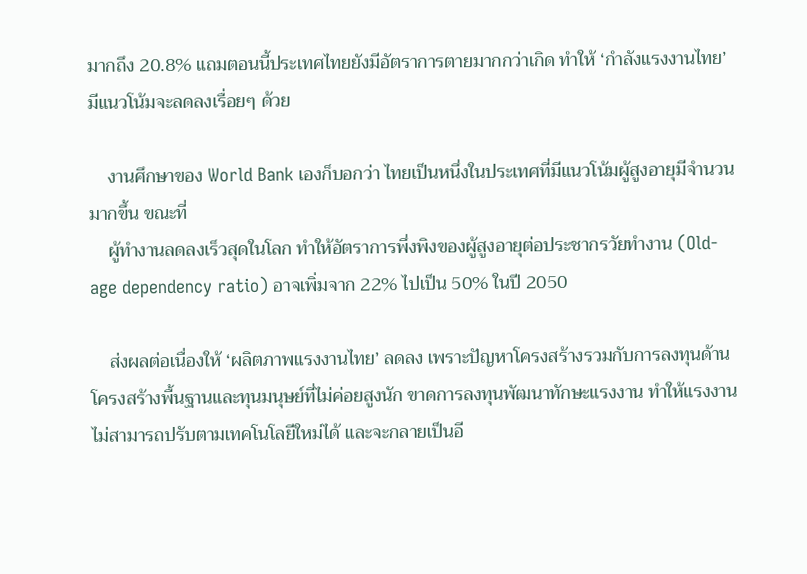มากถึง 20.8% แถมตอนนี้ประเทศไทยยังมีอัตราการตายมากกว่าเกิด ทำให้ ‘กำลังแรงงานไทย’ มีแนวโน้มจะลดลงเรื่อยๆ ด้วย

    งานศึกษาของ World Bank เองก็บอกว่า ไทยเป็นหนึ่งในประเทศที่มีแนวโน้มผู้สูงอายุมีจำนวนมากขึ้น ขณะที่
    ผู้ทำงานลดลงเร็วสุดในโลก ทำให้อัตราการพึ่งพิงของผู้สูงอายุต่อประชากรวัยทำงาน (Old-age dependency ratio) อาจเพิ่มจาก 22% ไปเป็น 50% ในปี 2050

    ส่งผลต่อเนื่องให้ ‘ผลิตภาพแรงงานไทย’ ลดลง เพราะปัญหาโครงสร้างรวมกับการลงทุนด้านโครงสร้างพื้นฐานและทุนมนุษย์ที่ไม่ค่อยสูงนัก ขาดการลงทุนพัฒนาทักษะแรงงาน ทำให้แรงงานไม่สามารถปรับตามเทคโนโลยีใหม่ได้ และจะกลายเป็นอี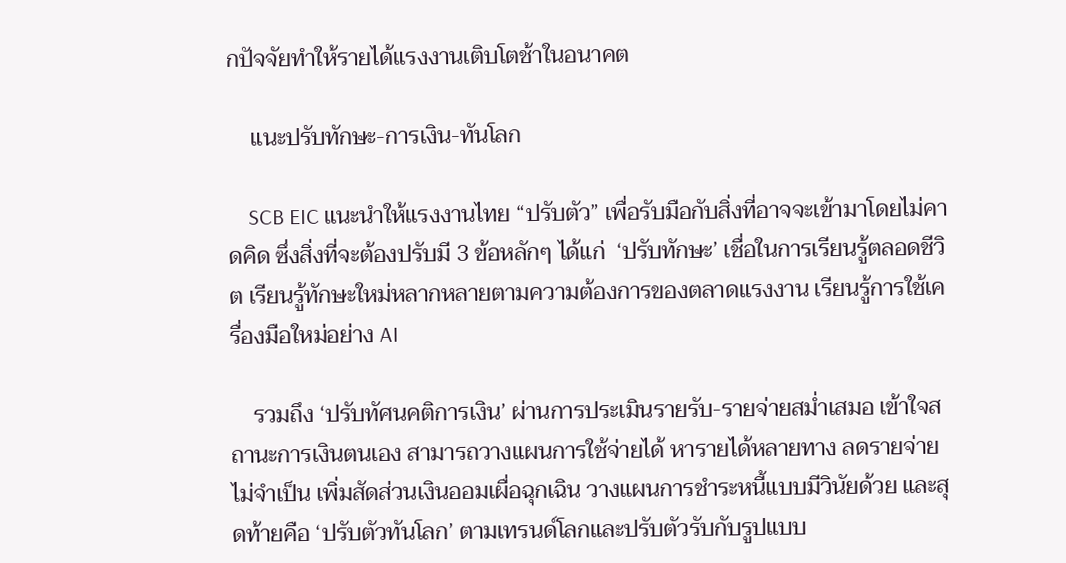กปัจจัยทำให้รายได้แรงงานเติบโตช้าในอนาคต

    แนะปรับทักษะ-การเงิน-ทันโลก

    SCB EIC แนะนำให้แรงงานไทย “ปรับตัว” เพื่อรับมือกับสิ่งที่อาจจะเข้ามาโดยไม่คาดคิด ซึ่งสิ่งที่จะต้องปรับมี 3 ข้อหลักๆ ได้แก่  ‘ปรับทักษะ’ เชื่อในการเรียนรู้ตลอดชีวิต เรียนรู้ทักษะใหม่หลากหลายตามความต้องการของตลาดแรงงาน เรียนรู้การใช้เครื่องมือใหม่อย่าง AI

    รวมถึง ‘ปรับทัศนคติการเงิน’ ผ่านการประเมินรายรับ-รายจ่ายสม่ำเสมอ เข้าใจสถานะการเงินตนเอง สามารถวางแผนการใช้จ่ายได้ หารายได้หลายทาง ลดรายจ่ายไม่จำเป็น เพิ่มสัดส่วนเงินออมเผื่อฉุกเฉิน วางแผนการชำระหนี้แบบมีวินัยด้วย และสุดท้ายคือ ‘ปรับตัวทันโลก’ ตามเทรนด์โลกและปรับตัวรับกับรูปแบบ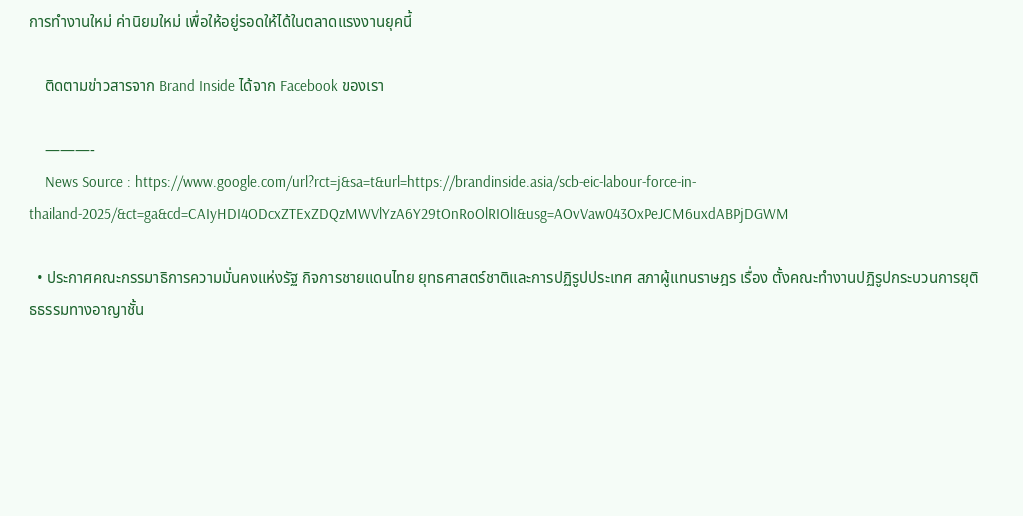การทำงานใหม่ ค่านิยมใหม่ เพื่อให้อยู่รอดให้ได้ในตลาดแรงงานยุคนี้

    ติดตามข่าวสารจาก Brand Inside ได้จาก Facebook ของเรา

    ———-
    News Source : https://www.google.com/url?rct=j&sa=t&url=https://brandinside.asia/scb-eic-labour-force-in-thailand-2025/&ct=ga&cd=CAIyHDI4ODcxZTExZDQzMWVlYzA6Y29tOnRoOlRIOlI&usg=AOvVaw043OxPeJCM6uxdABPjDGWM

  • ประกาศคณะกรรมาธิการความมั่นคงแห่งรัฐ กิจการชายแดนไทย ยุทธศาสตร์ชาติและการปฏิรูปประเทศ สภาผู้แทนราษฎร เรื่อง ตั้งคณะทำงานปฏิรูปกระบวนการยุติธธรรมทางอาญาชั้น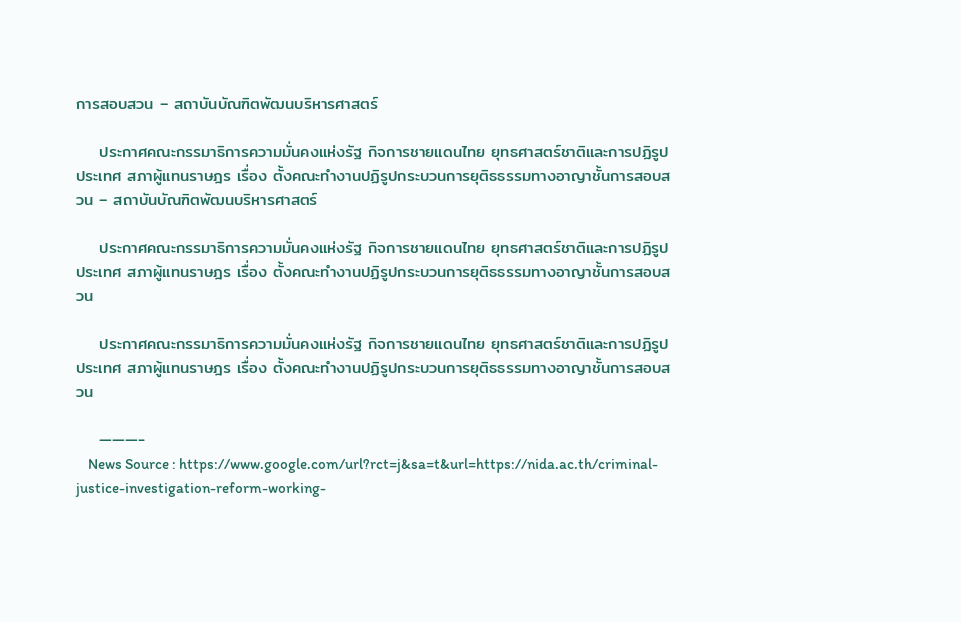การสอบสวน – สถาบันบัณฑิตพัฒนบริหารศาสตร์

    ประกาศคณะกรรมาธิการความมั่นคงแห่งรัฐ กิจการชายแดนไทย ยุทธศาสตร์ชาติและการปฏิรูปประเทศ สภาผู้แทนราษฎร เรื่อง ตั้งคณะทำงานปฏิรูปกระบวนการยุติธธรรมทางอาญาชั้นการสอบสวน – สถาบันบัณฑิตพัฒนบริหารศาสตร์

    ประกาศคณะกรรมาธิการความมั่นคงแห่งรัฐ กิจการชายแดนไทย ยุทธศาสตร์ชาติและการปฏิรูปประเทศ สภาผู้แทนราษฎร เรื่อง ตั้งคณะทำงานปฏิรูปกระบวนการยุติธธรรมทางอาญาชั้นการสอบสวน

    ประกาศคณะกรรมาธิการความมั่นคงแห่งรัฐ กิจการชายแดนไทย ยุทธศาสตร์ชาติและการปฏิรูปประเทศ สภาผู้แทนราษฎร เรื่อง ตั้งคณะทำงานปฏิรูปกระบวนการยุติธธรรมทางอาญาชั้นการสอบสวน

    ———-
    News Source : https://www.google.com/url?rct=j&sa=t&url=https://nida.ac.th/criminal-justice-investigation-reform-working-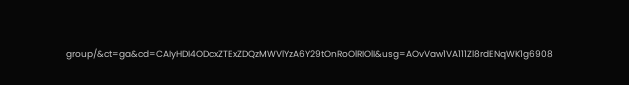group/&ct=ga&cd=CAIyHDI4ODcxZTExZDQzMWVlYzA6Y29tOnRoOlRIOlI&usg=AOvVaw1VA111Zl8rdENqWK1g6908